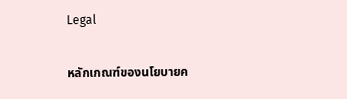Legal

หลักเกณฑ์ของนโยบายค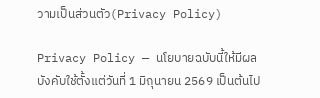วามเป็นส่วนตัว(Privacy Policy)

Privacy Policy — นโยบายฉบับนี้ให้มีผลบังคับใช้ตั้งแต่วันที่ 1 มิถุนายน 2569 เป็นต้นไป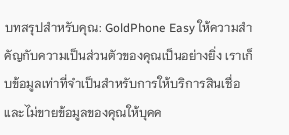บทสรุปสำหรับคุณ: GoldPhone Easy ให้ความสำคัญกับความเป็นส่วนตัวของคุณเป็นอย่างยิ่ง เราเก็บข้อมูลเท่าที่จำเป็นสำหรับการให้บริการสินเชื่อ และไม่ขายข้อมูลของคุณให้บุคค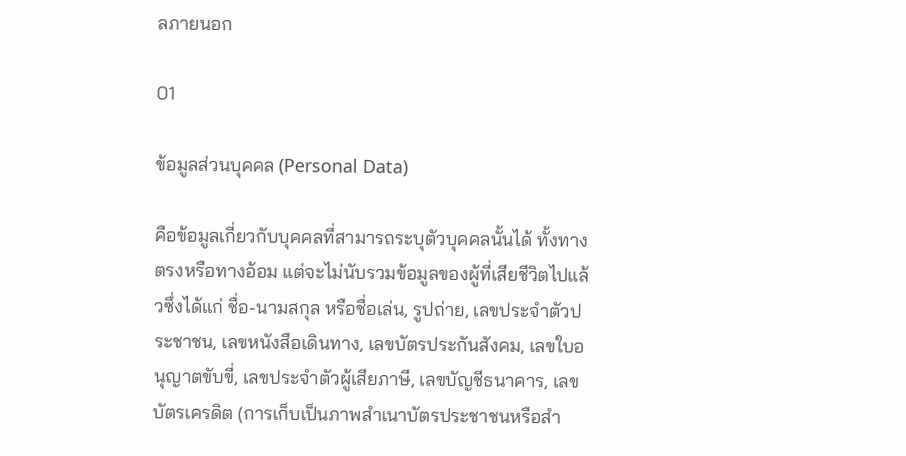ลภายนอก

01

ข้อมูลส่วนบุคคล (Personal Data)

คือข้อมูลเกี่ยวกับบุคคลที่สามารถระบุตัวบุคคลนั้นได้ ทั้งทางตรงหรือทางอ้อม แต่จะไม่นับรวมข้อมูลของผู้ที่เสียชีวิตไปแล้วซึ่งได้แก่ ชื่อ-นามสกุล หรือชื่อเล่น, รูปถ่าย, เลขประจำตัวประชาชน, เลขหนังสือเดินทาง, เลขบัตรประกันสังคม, เลขใบอนุญาตขับขี่, เลขประจำตัวผู้เสียภาษี, เลขบัญชีธนาคาร, เลขบัตรเครดิต (การเก็บเป็นภาพสำเนาบัตรประชาชนหรือสำ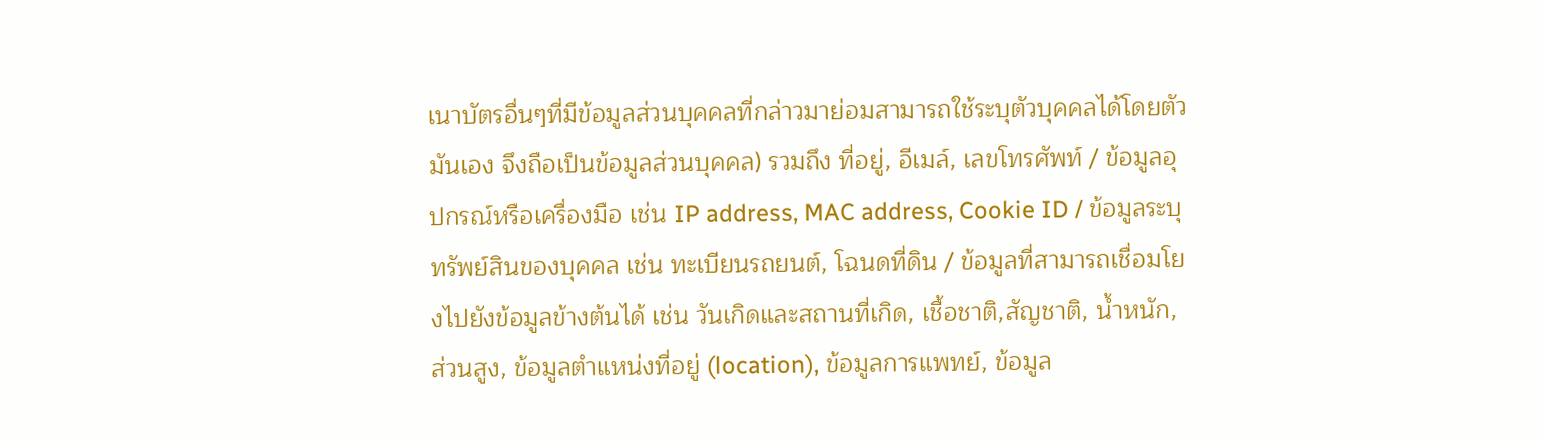เนาบัตรอื่นๆที่มีข้อมูลส่วนบุคคลที่กล่าวมาย่อมสามารถใช้ระบุตัวบุคคลได้โดยตัวมันเอง จึงถือเป็นข้อมูลส่วนบุคคล) รวมถึง ที่อยู่, อีเมล์, เลขโทรศัพท์ / ข้อมูลอุปกรณ์หรือเครื่องมือ เช่น IP address, MAC address, Cookie ID / ข้อมูลระบุทรัพย์สินของบุคคล เช่น ทะเบียนรถยนต์, โฉนดที่ดิน / ข้อมูลที่สามารถเชื่อมโยงไปยังข้อมูลข้างต้นได้ เช่น วันเกิดและสถานที่เกิด, เชื้อชาติ,สัญชาติ, น้ำหนัก, ส่วนสูง, ข้อมูลตำแหน่งที่อยู่ (location), ข้อมูลการแพทย์, ข้อมูล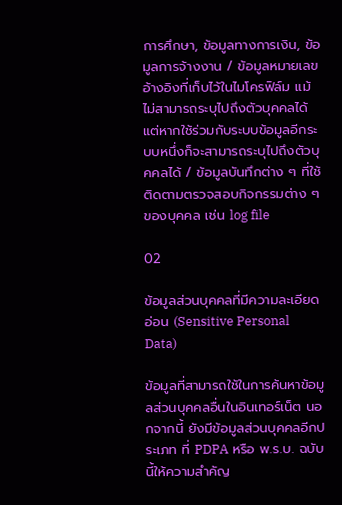การศึกษา, ข้อมูลทางการเงิน, ข้อมูลการจ้างงาน / ข้อมูลหมายเลขอ้างอิงที่เก็บไว้ในไมโครฟิล์ม แม้ไม่สามารถระบุไปถึงตัวบุคคลได้ แต่หากใช้ร่วมกับระบบข้อมูลอีกระบบหนึ่งก็จะสามารถระบุไปถึงตัวบุคคลได้ / ข้อมูลบันทึกต่าง ๆ ที่ใช้ติดตามตรวจสอบกิจกรรมต่าง ๆ ของบุคคล เช่น log file

02

ข้อมูลส่วนบุคคลที่มีความละเอียดอ่อน (Sensitive Personal Data)

ข้อมูลที่สามารถใช้ในการค้นหาข้อมูลส่วนบุคคลอื่นในอินเทอร์เน็ต นอกจากนี้ ยังมีข้อมูลส่วนบุคคลอีกประเภท ที่ PDPA หรือ พ.ร.บ. ฉบับนี้ให้ความสำคัญ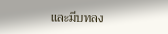และมีบทลง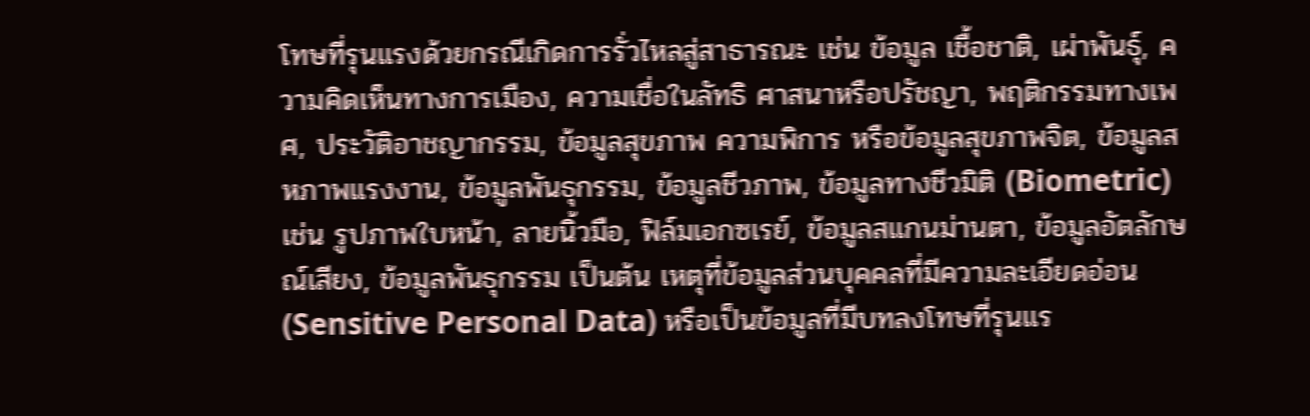โทษที่รุนแรงด้วยกรณีเกิดการรั่วไหลสู่สาธารณะ เช่น ข้อมูล เชื้อชาติ, เผ่าพันธุ์, ความคิดเห็นทางการเมือง, ความเชื่อในลัทธิ ศาสนาหรือปรัชญา, พฤติกรรมทางเพศ, ประวัติอาชญากรรม, ข้อมูลสุขภาพ ความพิการ หรือข้อมูลสุขภาพจิต, ข้อมูลสหภาพแรงงาน, ข้อมูลพันธุกรรม, ข้อมูลชีวภาพ, ข้อมูลทางชีวมิติ (Biometric) เช่น รูปภาพใบหน้า, ลายนิ้วมือ, ฟิล์มเอกซเรย์, ข้อมูลสแกนม่านตา, ข้อมูลอัตลักษณ์เสียง, ข้อมูลพันธุกรรม เป็นต้น เหตุที่ข้อมูลส่วนบุคคลที่มีความละเอียดอ่อน (Sensitive Personal Data) หรือเป็นข้อมูลที่มีบทลงโทษที่รุนแร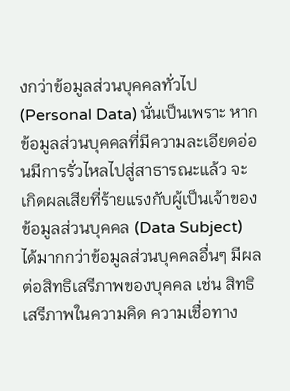งกว่าข้อมูลส่วนบุคคลทั่วไป (Personal Data) นั่นเป็นเพราะ หากข้อมูลส่วนบุคคลที่มีความละเอียดอ่อนมีการรั่วไหลไปสู่สาธารณะแล้ว จะเกิดผลเสียที่ร้ายแรงกับผู้เป็นเจ้าของข้อมูลส่วนบุคคล (Data Subject) ได้มากกว่าข้อมูลส่วนบุคคลอื่นๆ มีผลต่อสิทธิเสรีภาพของบุคคล เช่น สิทธิเสรีภาพในความคิด ความเชื่อทาง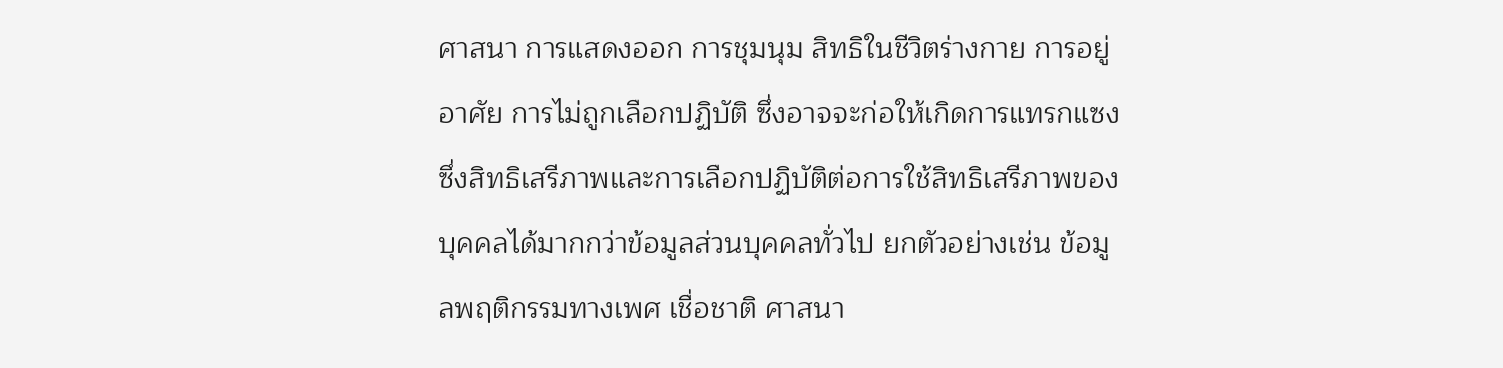ศาสนา การแสดงออก การชุมนุม สิทธิในชีวิตร่างกาย การอยู่อาศัย การไม่ถูกเลือกปฏิบัติ ซึ่งอาจจะก่อให้เกิดการแทรกแซงซึ่งสิทธิเสรีภาพและการเลือกปฏิบัติต่อการใช้สิทธิเสรีภาพของบุคคลได้มากกว่าข้อมูลส่วนบุคคลทั่วไป ยกตัวอย่างเช่น ข้อมูลพฤติกรรมทางเพศ เชื่อชาติ ศาสนา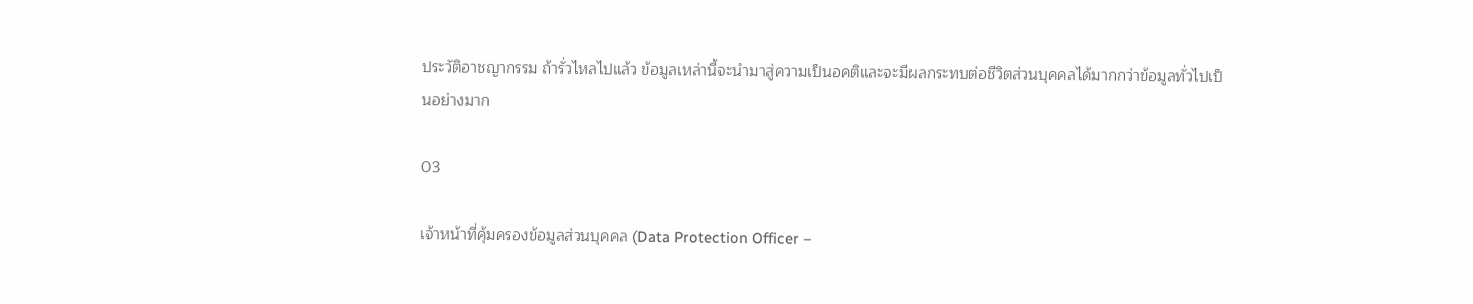ประวัติอาชญากรรม ถ้ารั่วไหลไปแล้ว ข้อมูลเหล่านี้จะนำมาสู่ความเป็นอคติและจะมีผลกระทบต่อชีวิตส่วนบุคคลได้มากกว่าข้อมูลทั่วไปเป็นอย่างมาก

03

เจ้าหน้าที่คุ้มครองข้อมูลส่วนบุคคล (Data Protection Officer –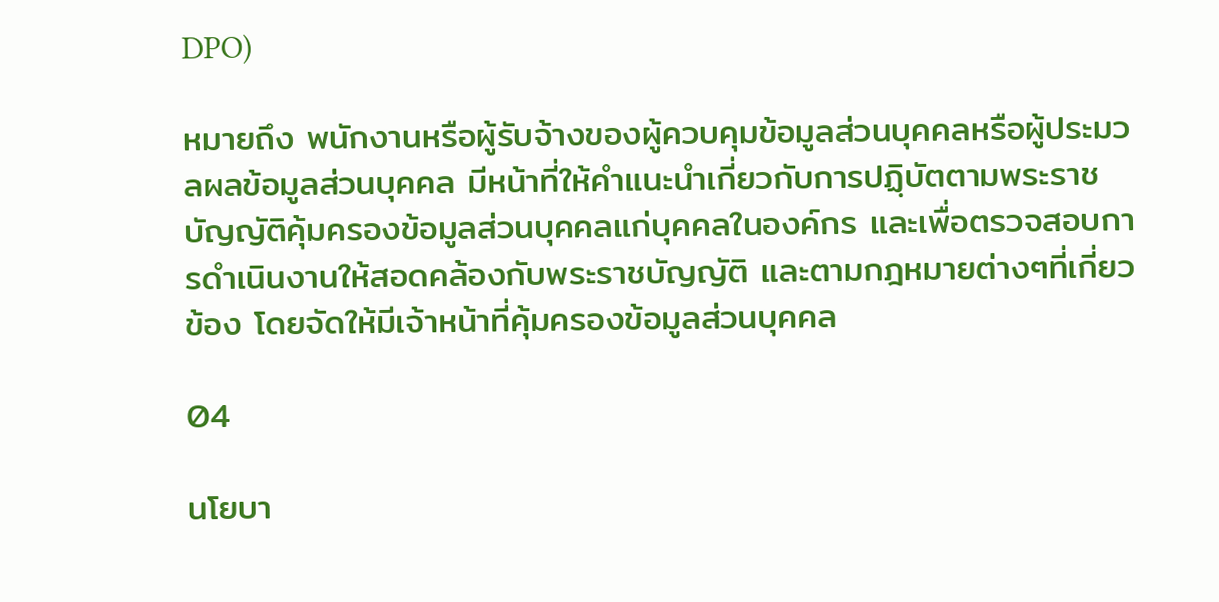DPO)

หมายถึง พนักงานหรือผู้รับจ้างของผู้ควบคุมข้อมูลส่วนบุคคลหรือผู้ประมวลผลข้อมูลส่วนบุคคล มีหน้าที่ให้คำแนะนำเกี่ยวกับการปฏฺิบัตตามพระราชบัญญัติคุ้มครองข้อมูลส่วนบุคคลแก่บุคคลในองค์กร และเพื่อตรวจสอบการดำเนินงานให้สอดคล้องกับพระราชบัญญัติ และตามกฎหมายต่างๆที่เกี่ยวข้อง โดยจัดให้มีเจ้าหน้าที่คุ้มครองข้อมูลส่วนบุคคล

04

นโยบา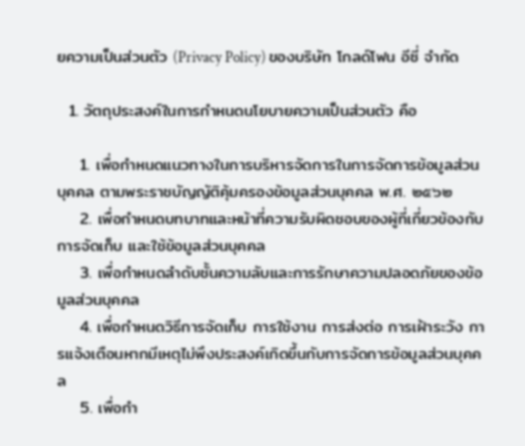ยความเป็นส่วนตัว (Privacy Policy) ของบริษัท โกลด์โฟน อีซี่ จำกัด

  1. วัตถุประสงค์ในการกำหนดนโยบายความเป็นส่วนตัว คือ

    1. เพื่อกําหนดแนวทางในการบริหารจัดการในการจัดการข้อมูลส่วนบุคคล ตามพระราชบัญญัติคุ้มครองข้อมูลส่วนบุคคล พ.ศ. ๒๕๖๒
    2. เพื่อกําหนดบทบาทและหน้าที่ความรับผิดชอบของผู้ที่เกี่ยวข้องกับการจัดเก็บ และใช้ข้อมูลส่วนบุคคล
    3. เพื่อกําหนดลําดับชั้นความลับและการรักษาความปลอดภัยของข้อมูลส่วนบุคคล
    4. เพื่อกําหนดวิธีการจัดเก็บ การใช้งาน การส่งต่อ การเฝ้าระวัง การแจ้งเตือนหากมีเหตุไม่พึงประสงค์เกิดขึ้นกับการจัดการข้อมูลส่วนบุคคล
    5. เพื่อกํา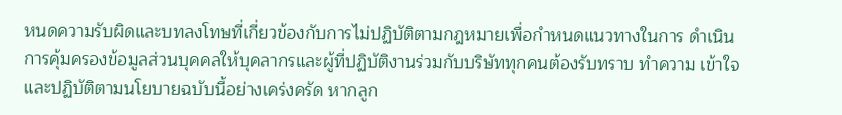หนดความรับผิดและบทลงโทษที่เกี่ยวข้องกับการไม่ปฏิบัติตามกฎหมายเพื่อกําหนดแนวทางในการ ดําเนินการคุ้มครองข้อมูลส่วนบุคคลให้บุคลากรและผู้ที่ปฏิบัติงานร่วมกับบริษัททุกคนต้องรับทราบ ทําความ เข้าใจ และปฏิบัติตามนโยบายฉบับนี้อย่างเคร่งครัด หากลูก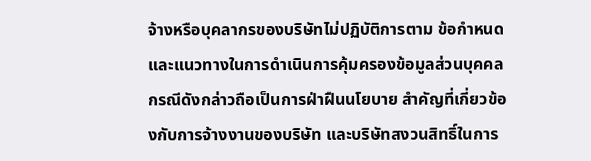จ้างหรือบุคลากรของบริษัทไม่ปฏิบัติการตาม ข้อกําหนดและแนวทางในการดําเนินการคุ้มครองข้อมูลส่วนบุคคล กรณีดังกล่าวถือเป็นการฝ่าฝืนนโยบาย สําคัญที่เกี่ยวข้องกับการจ้างงานของบริษัท และบริษัทสงวนสิทธิ์ในการ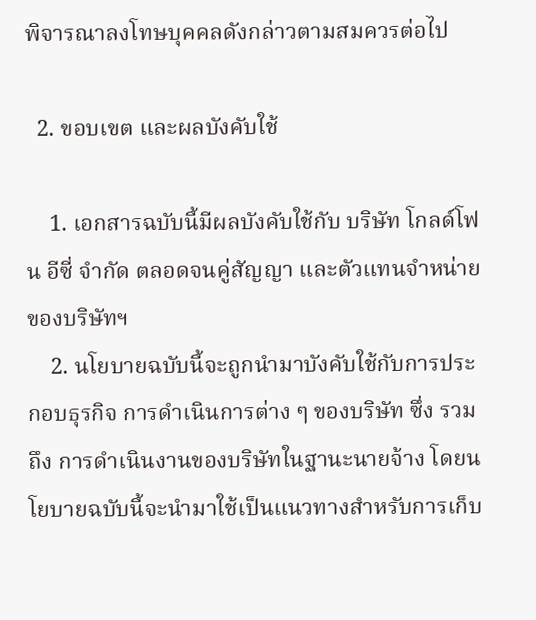พิจารณาลงโทษบุคคลดังกล่าวตามสมควรต่อไป

  2. ขอบเขต และผลบังคับใช้

    1. เอกสารฉบับนี้มีผลบังคับใช้กับ บริษัท โกลด์โฟน อีซี่ จำกัด ตลอดจนคู่สัญญา และตัวแทนจำหน่ายของบริษัทฯ
    2. นโยบายฉบับนี้จะถูกนํามาบังคับใช้กับการประกอบธุรกิจ การดําเนินการต่าง ๆ ของบริษัท ซึ่ง รวมถึง การดําเนินงานของบริษัทในฐานะนายจ้าง โดยนโยบายฉบับนี้จะนํามาใช้เป็นแนวทางสําหรับการเก็บ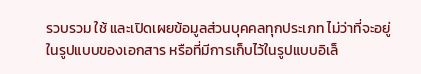รวบรวม ใช้ และเปิดเผยข้อมูลส่วนบุคคลทุกประเภท ไม่ว่าที่จะอยู่ในรูปแบบของเอกสาร หรือที่มีการเก็บไว้ในรูปแบบอิเล็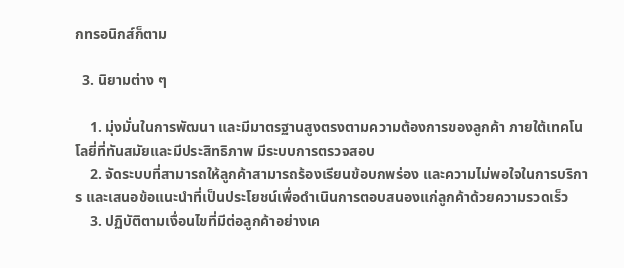กทรอนิกส์ก็ตาม

  3. นิยามต่าง ๆ

    1. มุ่งมั่นในการพัฒนา และมีมาตรฐานสูงตรงตามความต้องการของลูกค้า ภายใต้เทคโนโลยี่ที่ทันสมัยและมีประสิทธิภาพ มีระบบการตรวจสอบ
    2. จัดระบบที่สามารถให้ลูกค้าสามารถร้องเรียนข้อบกพร่อง และความไม่พอใจในการบริการ และเสนอข้อแนะนำที่เป็นประโยชน์เพื่อดำเนินการตอบสนองแก่ลูกค้าด้วยความรวดเร็ว
    3. ปฏิบัติตามเงื่อนไขที่มีต่อลูกค้าอย่างเค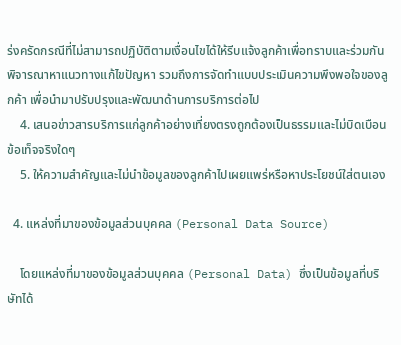ร่งครัดกรณีที่ไม่สามารถปฏิบัติตามเงื่อนไขได้ให้รีบแจ้งลูกค้าเพื่อทราบและร่วมกันพิจารณาหาแนวทางแก้ไขปัญหา รวมถึงการจัดทำแบบประเมินความพึงพอใจของลูกค้า เพื่อนำมาปรับปรุงและพัฒนาด้านการบริการต่อไป
    4. เสนอข่าวสารบริการแก่ลูกค้าอย่างเที่ยงตรงถูกต้องเป็นธรรมและไม่บิดเบือนข้อเท็จจริงใดๆ
    5. ให้ความสำคัญและไม่นำข้อมูลของลูกค้าไปเผยแพร่หรือหาประโยชน์ใส่ตนเอง

  4. แหล่งที่มาของข้อมูลส่วนบุคคล (Personal Data Source)

    โดยแหล่งที่มาของข้อมูลส่วนบุคคล (Personal Data) ซึ่งเป็นข้อมูลที่บริษัทได้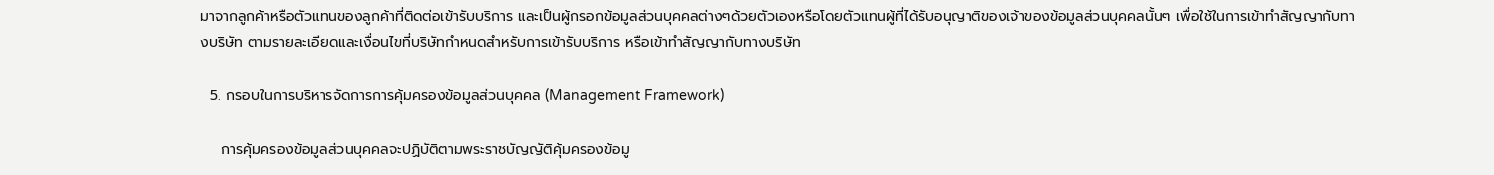มาจากลูกค้าหรือตัวแทนของลูกค้าที่ติดต่อเข้ารับบริการ และเป็นผู้กรอกข้อมูลส่วนบุคคลต่างๆด้วยตัวเองหรือโดยตัวแทนผู้ที่ได้รับอนุญาติของเจ้าของข้อมูลส่วนบุคคลนั้นๆ เพื่อใช้ในการเข้าทำสัญญากับทางบริษัท ตามรายละเอียดและเงื่อนไขที่บริษัทกำหนดสำหรับการเข้ารับบริการ หรือเข้าทำสัญญากับทางบริษัท

  5. กรอบในการบริหารจัดการการคุ้มครองข้อมูลส่วนบุคคล (Management Framework)

    การคุ้มครองข้อมูลส่วนบุคคลจะปฏิบัติตามพระราชบัญญัติคุ้มครองข้อมู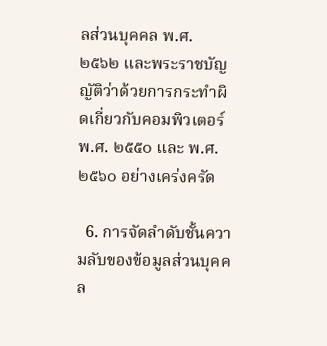ลส่วนบุคคล พ.ศ. ๒๕๖๒ และพระราชบัญญัติว่าด้วยการกระทำผิดเกี่ยวกับคอมพิวเตอร์ พ.ศ. ๒๕๕๐ และ พ.ศ. ๒๕๖๐ อย่างเคร่งครัด

  6. การจัดลําดับชั้นความลับของข้อมูลส่วนบุคคล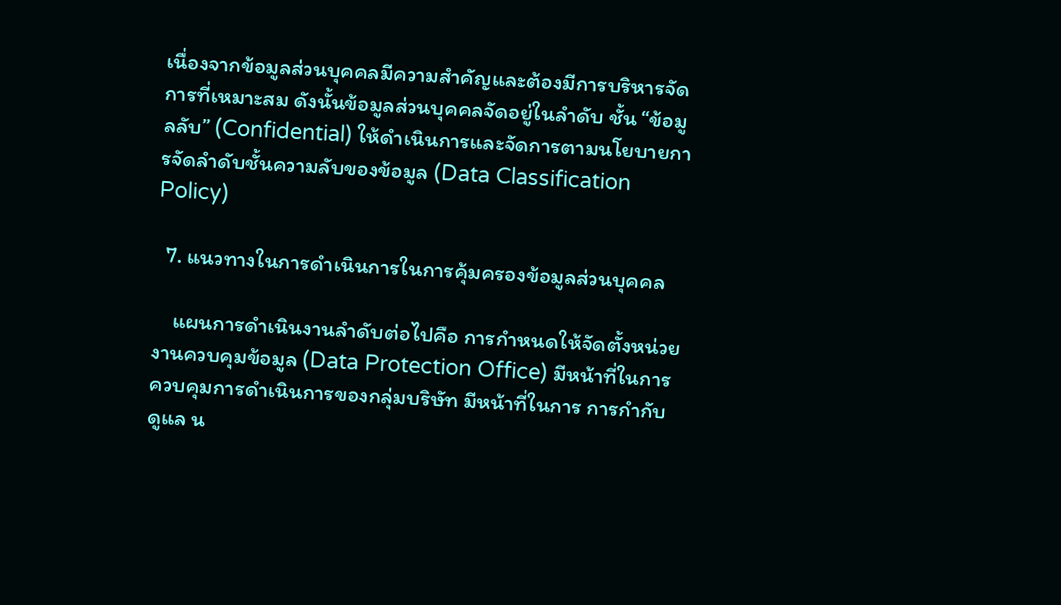เนื่องจากข้อมูลส่วนบุคคลมีความสําคัญและต้องมีการบริหารจัดการที่เหมาะสม ดังนั้นข้อมูลส่วนบุคคลจัดอยู่ในลําดับ ชั้น “ข้อมูลลับ” (Confidential) ให้ดําเนินการและจัดการตามนโยบายการจัดลําดับชั้นความลับของข้อมูล (Data Classification Policy)

  7. แนวทางในการดําเนินการในการคุ้มครองข้อมูลส่วนบุคคล

    แผนการดำเนินงานลำดับต่อไปคือ การกําหนดให้จัดตั้งหน่วยงานควบคุมข้อมูล (Data Protection Office) มีหน้าที่ในการควบคุมการดําเนินการของกลุ่มบริษัท มีหน้าที่ในการ การกํากับดูแล น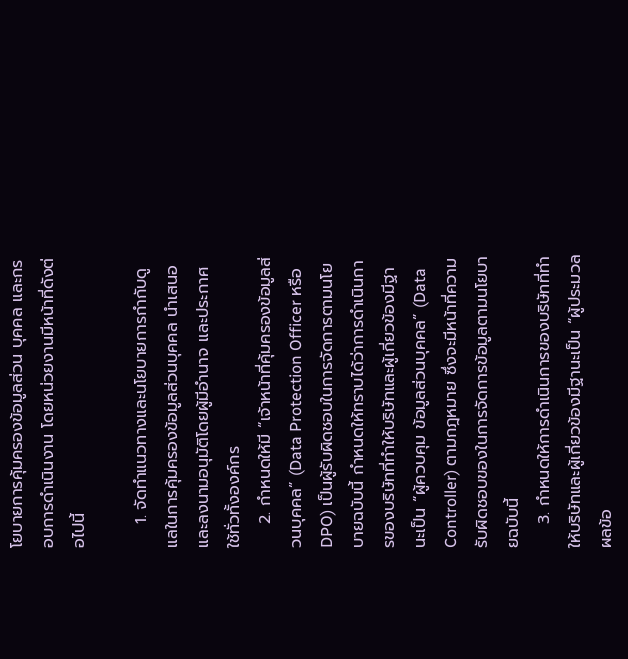โยบายการคุ้มครองข้อมูลส่วน บุคคล และกรอบการดําเนินงาน โดยหน่วยงานมีหน้าที่ดังต่อไปนี้

    1. จัดทําแนวทางและนโยบายการกํากับดูแลในการคุ้มครองข้อมูลส่วนบุคคล นําเสนอและลงนามอนุมัติโดยผู้มีอํานาจ และประกาศใช้ทั่วทั้งองค์กร
    2. กําหนดให้มี “เจ้าหน้าที่คุ้มครองข้อมูลส่วนบุคคล” (Data Protection Officer หรือ DPO) เป็นผู้รับผิดชอบในการจัดการตามนโยบายฉบับนี้ กําหนดให้ทราบได้ว่าการดําเนินการของบริษัทที่ทําให้บริษัทและผู้เกี่ยวข้องมีฐานะเป็น “ผู้ควบคุม ข้อมูลส่วนบุคคล” (Data Controller) ตามกฎหมาย ซึ่งจะมีหน้าที่ความรับผิดชอบของในการจัดการข้อมูลตามนโยบายฉบับนี้
    3. กําหนดให้การดําเนินการของบริษัทที่ทําให้บริษัทและผู้เกี่ยวข้องมีฐานะเป็น “ผู้ประมวลผลข้อ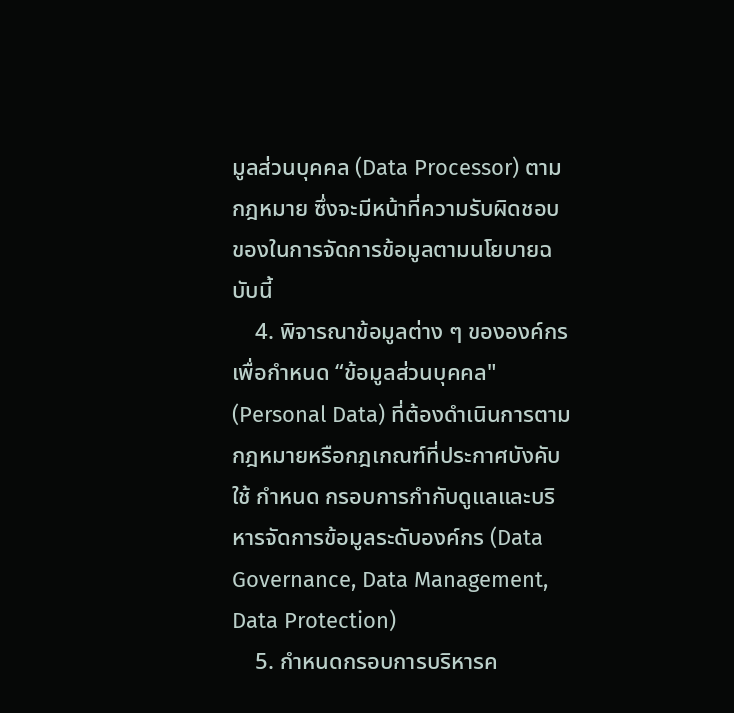มูลส่วนบุคคล (Data Processor) ตามกฎหมาย ซึ่งจะมีหน้าที่ความรับผิดชอบของในการจัดการข้อมูลตามนโยบายฉบับนี้
    4. พิจารณาข้อมูลต่าง ๆ ขององค์กรเพื่อกําหนด “ข้อมูลส่วนบุคคล" (Personal Data) ที่ต้องดําเนินการตามกฎหมายหรือกฎเกณฑ์ที่ประกาศบังคับใช้ กําหนด กรอบการกํากับดูแลและบริหารจัดการข้อมูลระดับองค์กร (Data Governance, Data Management, Data Protection)
    5. กําหนดกรอบการบริหารค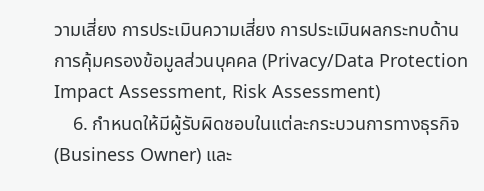วามเสี่ยง การประเมินความเสี่ยง การประเมินผลกระทบด้านการคุ้มครองข้อมูลส่วนบุคคล (Privacy/Data Protection Impact Assessment, Risk Assessment)
    6. กําหนดให้มีผู้รับผิดชอบในแต่ละกระบวนการทางธุรกิจ (Business Owner) และ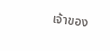เจ้าของ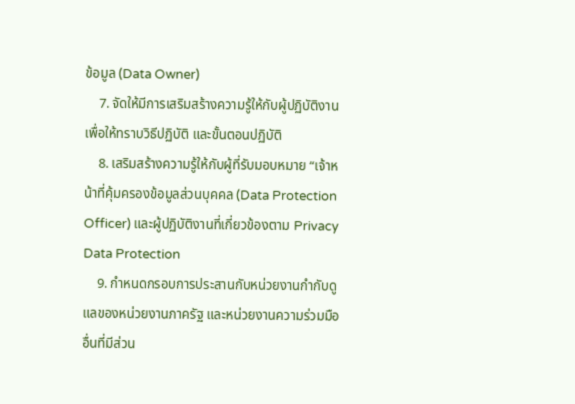ข้อมูล (Data Owner)
    7. จัดให้มีการเสริมสร้างความรู้ให้กับผู้ปฏิบัติงานเพื่อให้ทราบวิธีปฏิบัติ และขั้นตอนปฏิบัติ
    8. เสริมสร้างความรู้ให้กับผู้ที่รับมอบหมาย “เจ้าหน้าที่คุ้มครองข้อมูลส่วนบุคคล (Data Protection Officer) และผู้ปฏิบัติงานที่เกี่ยวข้องตาม Privacy Data Protection
    9. กําหนดกรอบการประสานกับหน่วยงานกํากับดูแลของหน่วยงานภาครัฐ และหน่วยงานความร่วมมืออื่นที่มีส่วน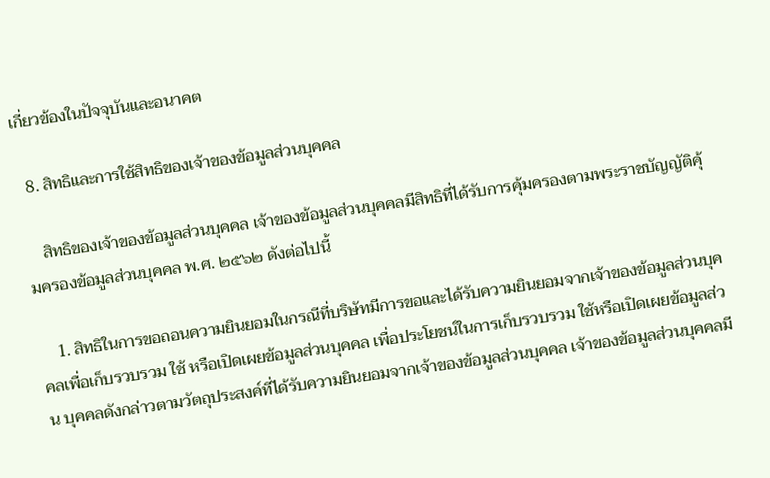เกี่ยวข้องในปัจจุบันและอนาคต

  8. สิทธิและการใช้สิทธิของเจ้าของข้อมูลส่วนบุคคล

    สิทธิของเจ้าของข้อมูลส่วนบุคคล เจ้าของข้อมูลส่วนบุคคลมีสิทธิที่ได้รับการคุ้มครองตามพระราชบัญญัติคุ้มครองข้อมูลส่วนบุคคล พ.ศ. ๒๕๖๒ ดังต่อไปนี้

    1. สิทธิในการขอถอนความยินยอมในกรณีที่บริษัทมีการขอและได้รับความยินยอมจากเจ้าของข้อมูลส่วนบุคคลเพื่อเก็บรวบรวม ใช้ หรือเปิดเผยข้อมูลส่วนบุคคล เพื่อประโยชน์ในการเก็บรวบรวม ใช้หรือเปิดเผยข้อมูลส่วน บุคคลดังกล่าวตามวัตถุประสงค์ที่ได้รับความยินยอมจากเจ้าของข้อมูลส่วนบุคคล เจ้าของข้อมูลส่วนบุคคลมี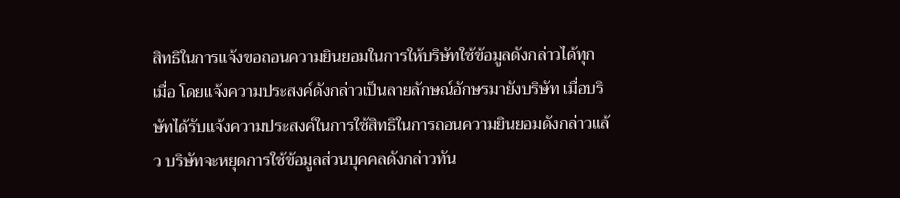สิทธิในการแจ้งขอถอนความยินยอมในการให้บริษัทใช้ข้อมูลดังกล่าวได้ทุก เมื่อ โดยแจ้งความประสงค์ดังกล่าวเป็นลายลักษณ์อักษรมายังบริษัท เมื่อบริษัทได้รับแจ้งความประสงค์ในการใช้สิทธิในการถอนความยินยอมดังกล่าวแล้ว บริษัทจะหยุดการใช้ข้อมูลส่วนบุคคลดังกล่าวทัน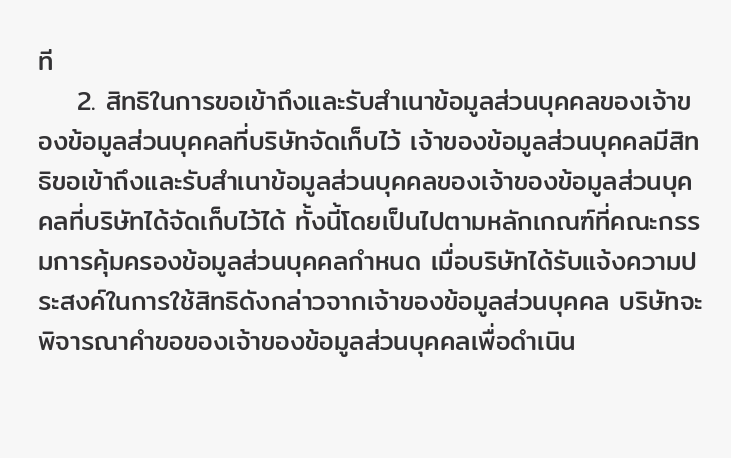ที
    2. สิทธิในการขอเข้าถึงและรับสําเนาข้อมูลส่วนบุคคลของเจ้าของข้อมูลส่วนบุคคลที่บริษัทจัดเก็บไว้ เจ้าของข้อมูลส่วนบุคคลมีสิทธิขอเข้าถึงและรับสําเนาข้อมูลส่วนบุคคลของเจ้าของข้อมูลส่วนบุคคลที่บริษัทได้จัดเก็บไว้ได้ ทั้งนี้โดยเป็นไปตามหลักเกณฑ์ที่คณะกรรมการคุ้มครองข้อมูลส่วนบุคคลกําหนด เมื่อบริษัทได้รับแจ้งความประสงค์ในการใช้สิทธิดังกล่าวจากเจ้าของข้อมูลส่วนบุคคล บริษัทจะพิจารณาคําขอของเจ้าของข้อมูลส่วนบุคคลเพื่อดําเนิน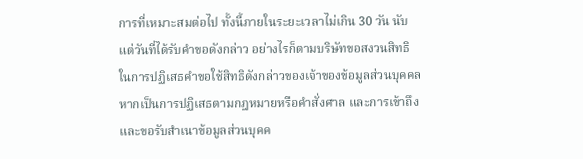การที่เหมาะสมต่อไป ทั้งนี้ภายในระยะเวลาไม่เกิน 30 วัน นับแต่วันที่ได้รับคําขอดังกล่าว อย่างไรก็ตามบริษัทขอสงวนสิทธิในการปฏิเสธคําขอใช้สิทธิดังกล่าวของเจ้าของข้อมูลส่วนบุคคล หากเป็นการปฏิเสธตามกฎหมายหรือคําสั่งศาล และการเข้าถึงและขอรับสําเนาข้อมูลส่วนบุคค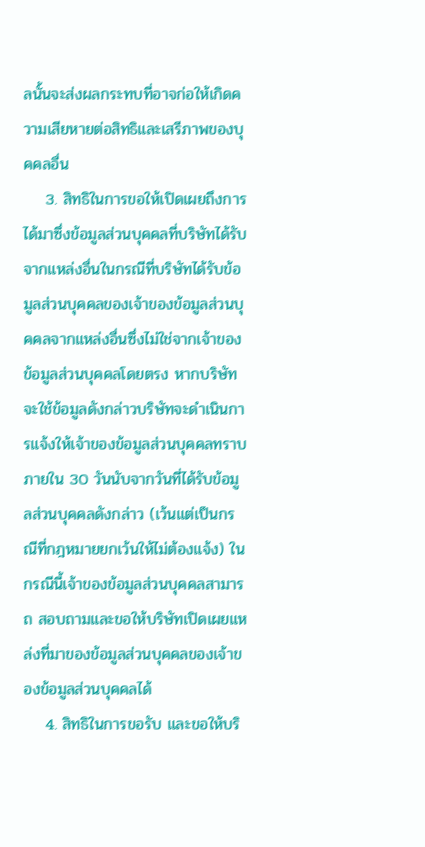ลนั้นจะส่งผลกระทบที่อาจก่อให้เกิดความเสียหายต่อสิทธิและเสรีภาพของบุคคลอื่น
    3. สิทธิในการขอให้เปิดเผยถึงการได้มาซึ่งข้อมูลส่วนบุคคลที่บริษัทได้รับจากแหล่งอื่นในกรณีที่บริษัทได้รับข้อมูลส่วนบุคคลของเจ้าของข้อมูลส่วนบุคคลจากแหล่งอื่นซึ่งไม่ใช่จากเจ้าของข้อมูลส่วนบุคคลโดยตรง หากบริษัทจะใช้ข้อมูลดังกล่าวบริษัทจะดําเนินการแจ้งให้เจ้าของข้อมูลส่วนบุคคลทราบภายใน 30 วันนับจากวันที่ได้รับข้อมูลส่วนบุคคลดังกล่าว (เว้นแต่เป็นกรณีที่กฎหมายยกเว้นให้ไม่ต้องแจ้ง) ในกรณีนี้เจ้าของข้อมูลส่วนบุคคลสามารถ สอบถามและขอให้บริษัทเปิดเผยแหล่งที่มาของข้อมูลส่วนบุคคลของเจ้าของข้อมูลส่วนบุคคลได้
    4. สิทธิในการขอรับ และขอให้บริ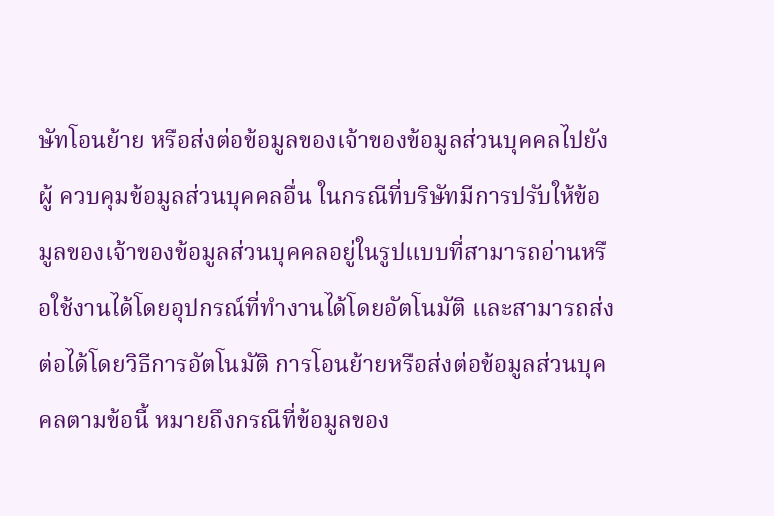ษัทโอนย้าย หรือส่งต่อข้อมูลของเจ้าของข้อมูลส่วนบุคคลไปยังผู้ ควบคุมข้อมูลส่วนบุคคลอื่น ในกรณีที่บริษัทมีการปรับให้ข้อมูลของเจ้าของข้อมูลส่วนบุคคลอยู่ในรูปแบบที่สามารถอ่านหรือใช้งานได้โดยอุปกรณ์ที่ทํางานได้โดยอัตโนมัติ และสามารถส่งต่อได้โดยวิธีการอัตโนมัติ การโอนย้ายหรือส่งต่อข้อมูลส่วนบุคคลตามข้อนี้ หมายถึงกรณีที่ข้อมูลของ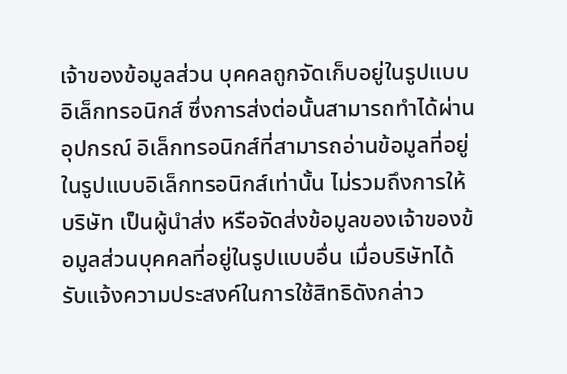เจ้าของข้อมูลส่วน บุคคลถูกจัดเก็บอยู่ในรูปแบบอิเล็กทรอนิกส์ ซึ่งการส่งต่อนั้นสามารถทําได้ผ่านอุปกรณ์ อิเล็กทรอนิกส์ที่สามารถอ่านข้อมูลที่อยู่ในรูปแบบอิเล็กทรอนิกส์เท่านั้น ไม่รวมถึงการให้บริษัท เป็นผู้นําส่ง หรือจัดส่งข้อมูลของเจ้าของข้อมูลส่วนบุคคลที่อยู่ในรูปแบบอื่น เมื่อบริษัทได้รับแจ้งความประสงค์ในการใช้สิทธิดังกล่าว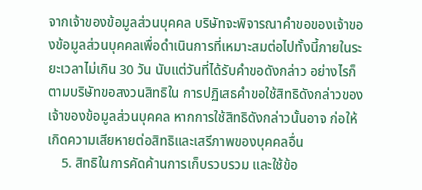จากเจ้าของข้อมูลส่วนบุคคล บริษัทจะพิจารณาคําขอของเจ้าของข้อมูลส่วนบุคคลเพื่อดําเนินการที่เหมาะสมต่อไปทั้งนี้ภายในระยะเวลาไม่เกิน 30 วัน นับแต่วันที่ได้รับคําขอดังกล่าว อย่างไรก็ตามบริษัทขอสงวนสิทธิใน การปฏิเสธคําขอใช้สิทธิดังกล่าวของเจ้าของข้อมูลส่วนบุคคล หากการใช้สิทธิดังกล่าวนั้นอาจ ก่อให้เกิดความเสียหายต่อสิทธิและเสรีภาพของบุคคลอื่น
    5. สิทธิในการคัดค้านการเก็บรวบรวม และใช้ข้อ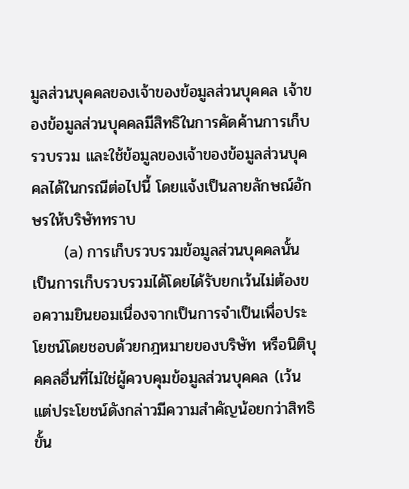มูลส่วนบุคคลของเจ้าของข้อมูลส่วนบุคคล เจ้าของข้อมูลส่วนบุคคลมีสิทธิในการคัดค้านการเก็บรวบรวม และใช้ข้อมูลของเจ้าของข้อมูลส่วนบุคคลได้ในกรณีต่อไปนี้ โดยแจ้งเป็นลายลักษณ์อักษรให้บริษัททราบ
        (a) การเก็บรวบรวมข้อมูลส่วนบุคคลนั้นเป็นการเก็บรวบรวมได้โดยได้รับยกเว้นไม่ต้องขอความยินยอมเนื่องจากเป็นการจําเป็นเพื่อประโยชน์โดยชอบด้วยกฎหมายของบริษัท หรือนิติบุคคลอื่นที่ไม่ใช่ผู้ควบคุมข้อมูลส่วนบุคคล (เว้นแต่ประโยชน์ดังกล่าวมีความสําคัญน้อยกว่าสิทธิขั้น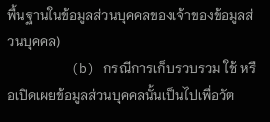พื้นฐานในข้อมูลส่วนบุคคลของเจ้าของข้อมูลส่วนบุคคล)
        (b) กรณีการเก็บรวบรวม ใช้ หรือเปิดเผยข้อมูลส่วนบุคคลนั้นเป็นไปเพื่อวัต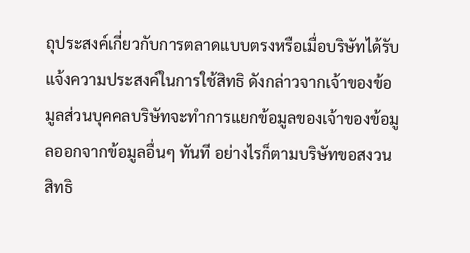ถุประสงค์เกี่ยวกับการตลาดแบบตรงหรือเมื่อบริษัทได้รับแจ้งความประสงค์ในการใช้สิทธิ ดังกล่าวจากเจ้าของข้อมูลส่วนบุคคลบริษัทจะทําการแยกข้อมูลของเจ้าของข้อมูลออกจากข้อมูลอื่นๆ ทันที อย่างไรก็ตามบริษัทขอสงวนสิทธิ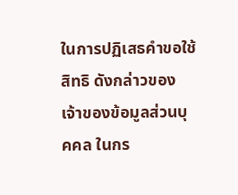ในการปฏิเสธคําขอใช้สิทธิ ดังกล่าวของเจ้าของข้อมูลส่วนบุคคล ในกร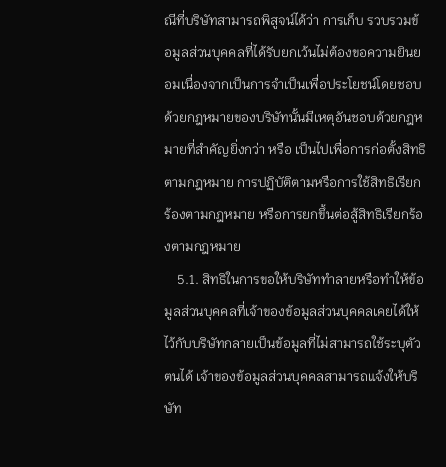ณีที่บริษัทสามารถพิสูจน์ได้ว่า การเก็บ รวบรวมข้อมูลส่วนบุคคลที่ได้รับยกเว้นไม่ต้องขอความยินยอมเนื่องจากเป็นการจําเป็นเพื่อประโยชน์โดยชอบด้วยกฎหมายของบริษัทนั้นมีเหตุอันชอบด้วยกฎหมายที่สําคัญยิ่งกว่า หรือ เป็นไปเพื่อการก่อตั้งสิทธิตามกฎหมาย การปฏิบัติตามหรือการใช้สิทธิเรียกร้องตามกฎหมาย หรือการยกขึ้นต่อสู้สิทธิเรียกร้องตามกฎหมาย
    5.1. สิทธิในการขอให้บริษัททําลายหรือทําให้ข้อมูลส่วนบุคคลที่เจ้าของข้อมูลส่วนบุคคลเคยได้ให้ไว้กับบริษัทกลายเป็นข้อมูลที่ไม่สามารถใช้ระบุตัวตนได้ เจ้าของข้อมูลส่วนบุคคลสามารถแจ้งให้บริษัท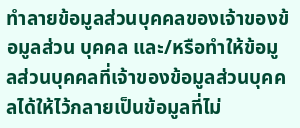ทําลายข้อมูลส่วนบุคคลของเจ้าของข้อมูลส่วน บุคคล และ/หรือทําให้ข้อมูลส่วนบุคคลที่เจ้าของข้อมูลส่วนบุคคลได้ให้ไว้กลายเป็นข้อมูลที่ไม่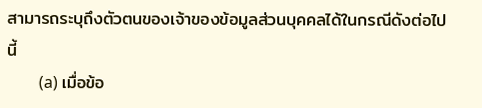สามารถระบุถึงตัวตนของเจ้าของข้อมูลส่วนบุคคลได้ในกรณีดังต่อไปนี้
        (a) เมื่อข้อ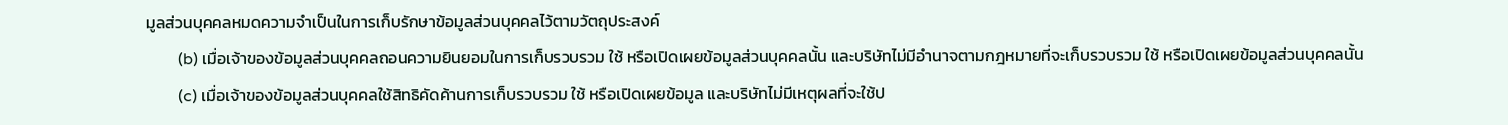มูลส่วนบุคคลหมดความจําเป็นในการเก็บรักษาข้อมูลส่วนบุคคลไว้ตามวัตถุประสงค์
        (b) เมื่อเจ้าของข้อมูลส่วนบุคคลถอนความยินยอมในการเก็บรวบรวม ใช้ หรือเปิดเผยข้อมูลส่วนบุคคลนั้น และบริษัทไม่มีอํานาจตามกฎหมายที่จะเก็บรวบรวม ใช้ หรือเปิดเผยข้อมูลส่วนบุคคลนั้น
        (c) เมื่อเจ้าของข้อมูลส่วนบุคคลใช้สิทธิคัดค้านการเก็บรวบรวม ใช้ หรือเปิดเผยข้อมูล และบริษัทไม่มีเหตุผลที่จะใช้ป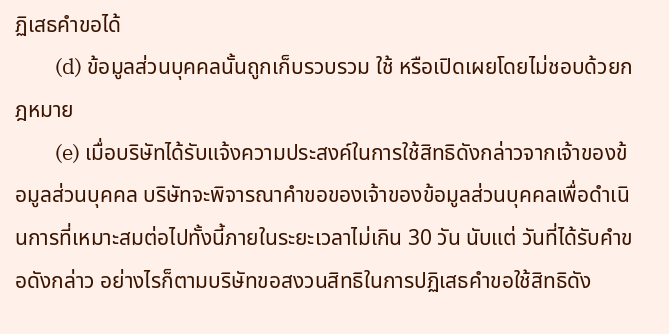ฏิเสธคําขอได้
        (d) ข้อมูลส่วนบุคคลนั้นถูกเก็บรวบรวม ใช้ หรือเปิดเผยโดยไม่ชอบด้วยกฎหมาย
        (e) เมื่อบริษัทได้รับแจ้งความประสงค์ในการใช้สิทธิดังกล่าวจากเจ้าของข้อมูลส่วนบุคคล บริษัทจะพิจารณาคําขอของเจ้าของข้อมูลส่วนบุคคลเพื่อดําเนินการที่เหมาะสมต่อไปทั้งนี้ภายในระยะเวลาไม่เกิน 30 วัน นับแต่ วันที่ได้รับคําขอดังกล่าว อย่างไรก็ตามบริษัทขอสงวนสิทธิในการปฏิเสธคําขอใช้สิทธิดัง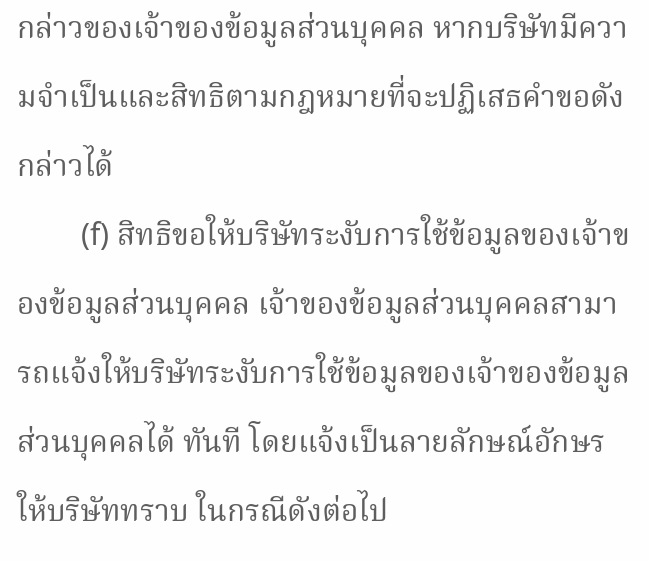กล่าวของเจ้าของข้อมูลส่วนบุคคล หากบริษัทมีความจําเป็นและสิทธิตามกฎหมายที่จะปฏิเสธคําขอดังกล่าวได้
        (f) สิทธิขอให้บริษัทระงับการใช้ข้อมูลของเจ้าของข้อมูลส่วนบุคคล เจ้าของข้อมูลส่วนบุคคลสามารถแจ้งให้บริษัทระงับการใช้ข้อมูลของเจ้าของข้อมูลส่วนบุคคลได้ ทันที โดยแจ้งเป็นลายลักษณ์อักษรให้บริษัททราบ ในกรณีดังต่อไป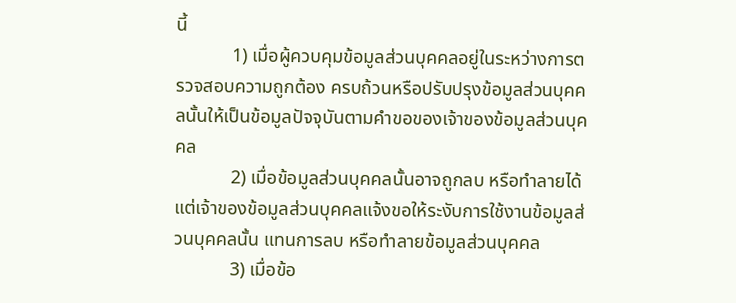นี้
            1) เมื่อผู้ควบคุมข้อมูลส่วนบุคคลอยู่ในระหว่างการตรวจสอบความถูกต้อง ครบถ้วนหรือปรับปรุงข้อมูลส่วนบุคคลนั้นให้เป็นข้อมูลปัจจุบันตามคําขอของเจ้าของข้อมูลส่วนบุคคล
            2) เมื่อข้อมูลส่วนบุคคลนั้นอาจถูกลบ หรือทําลายได้ แต่เจ้าของข้อมูลส่วนบุคคลแจ้งขอให้ระงับการใช้งานข้อมูลส่วนบุคคลนั้น แทนการลบ หรือทําลายข้อมูลส่วนบุคคล
            3) เมื่อข้อ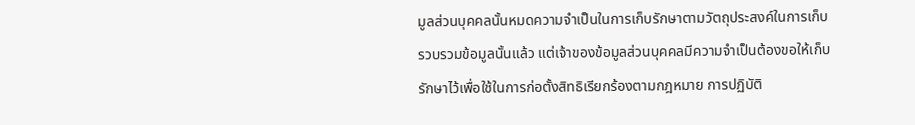มูลส่วนบุคคลนั้นหมดความจําเป็นในการเก็บรักษาตามวัตถุประสงค์ในการเก็บรวบรวมข้อมูลนั้นแล้ว แต่เจ้าของข้อมูลส่วนบุคคลมีความจําเป็นต้องขอให้เก็บ รักษาไว้เพื่อใช้ในการก่อตั้งสิทธิเรียกร้องตามกฎหมาย การปฏิบัติ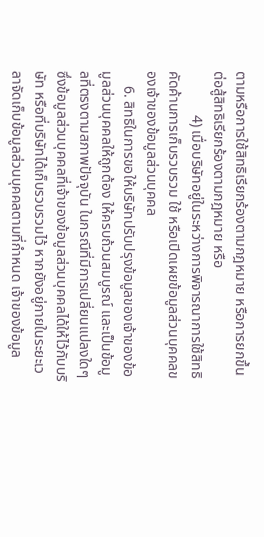ตามหรือการใช้สิทธิเรียกร้องตามกฎหมาย หรือการยกขึ้นต่อสู้สิทธิเรียกร้องตามกฎหมาย หรือ
            4) เมื่อบริษัทอยู่ในระหว่างการพิจารณาการใช้สิทธิคัดค้านการเก็บรวบรวม ใช้ หรือเปิดเผยข้อมูลส่วนบุคคลของเจ้าของข้อมูลส่วนบุคคล
    6. สิทธิในการขอให้บริษัทปรับปรุงข้อมูลของเจ้าของข้อมูลส่วนบุคคลให้ถูกต้อง ให้ครบถ้วนสมบูรณ์ และเป็นข้อมูลที่ตรงตามสภาพปัจจุบัน ในกรณีที่มีการเปลี่ยนแปลงใดๆ ซึ่งข้อมูลส่วนบุคคลที่เจ้าของข้อมูลส่วนบุคคลได้ให้ไว้กับบริษัท หรือที่บริษัทได้เก็บรวบรวมไว้ หากยังอยู่ภายในระยะเวลาจัดเก็บข้อมูลส่วนบุคคลตามที่กําหนด เจ้าของข้อมูล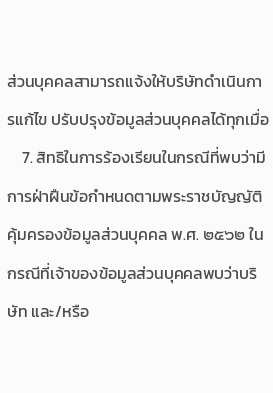ส่วนบุคคลสามารถแจ้งให้บริษัทดําเนินการแก้ไข ปรับปรุงข้อมูลส่วนบุคคลได้ทุกเมื่อ
    7. สิทธิในการร้องเรียนในกรณีที่พบว่ามีการฝ่าฝืนข้อกําหนดตามพระราชบัญญัติคุ้มครองข้อมูลส่วนบุคคล พ.ศ. ๒๕๖๒ ในกรณีที่เจ้าของข้อมูลส่วนบุคคลพบว่าบริษัท และ/หรือ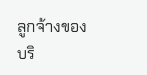ลูกจ้างของ บริ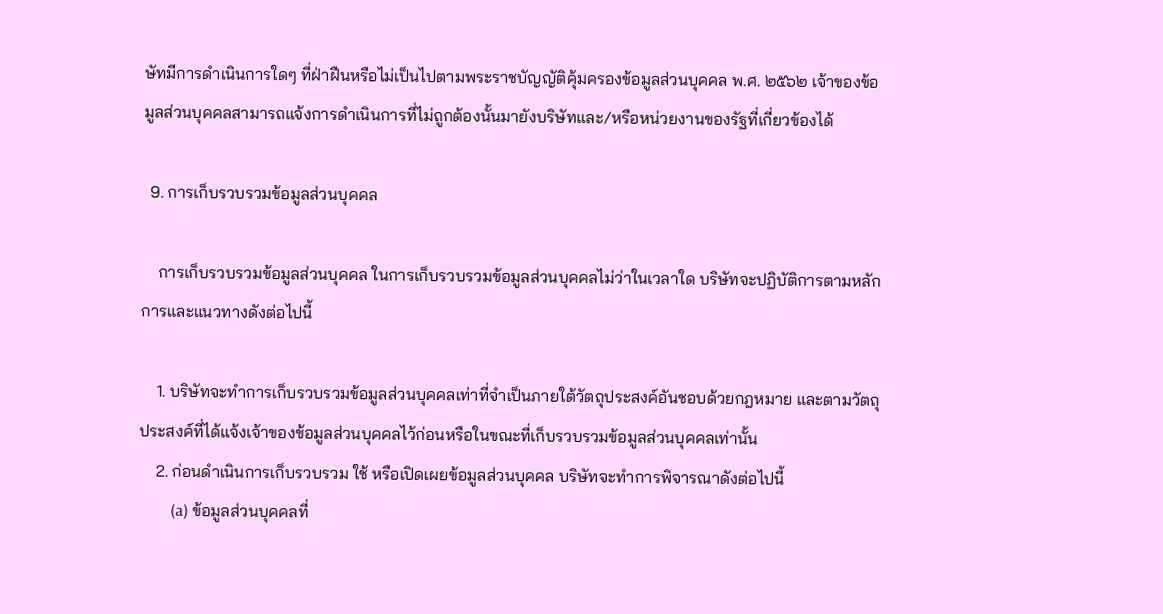ษัทมีการดําเนินการใดๆ ที่ฝ่าฝืนหรือไม่เป็นไปตามพระราชบัญญัติคุ้มครองข้อมูลส่วนบุคคล พ.ศ. ๒๕๖๒ เจ้าของข้อมูลส่วนบุคคลสามารถแจ้งการดําเนินการที่ไม่ถูกต้องนั้นมายังบริษัทและ/หรือหน่วยงานของรัฐที่เกี่ยวข้องได้

  9. การเก็บรวบรวมข้อมูลส่วนบุคคล

    การเก็บรวบรวมข้อมูลส่วนบุคคล ในการเก็บรวบรวมข้อมูลส่วนบุคคลไม่ว่าในเวลาใด บริษัทจะปฏิบัติการตามหลักการและแนวทางดังต่อไปนี้

    1. บริษัทจะทําการเก็บรวบรวมข้อมูลส่วนบุคคลเท่าที่จําเป็นภายใต้วัตถุประสงค์อันชอบด้วยกฎหมาย และตามวัตถุประสงค์ที่ได้แจ้งเจ้าของข้อมูลส่วนบุคคลไว้ก่อนหรือในขณะที่เก็บรวบรวมข้อมูลส่วนบุคคลเท่านั้น
    2. ก่อนดําเนินการเก็บรวบรวม ใช้ หรือเปิดเผยข้อมูลส่วนบุคคล บริษัทจะทําการพิจารณาดังต่อไปนี้
        (a) ข้อมูลส่วนบุคคลที่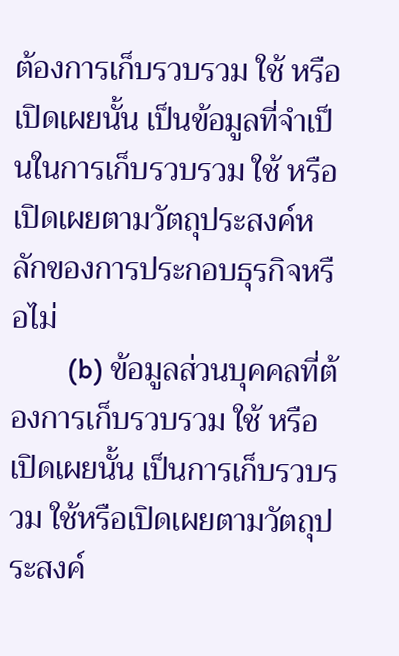ต้องการเก็บรวบรวม ใช้ หรือเปิดเผยนั้น เป็นข้อมูลที่จําเป็นในการเก็บรวบรวม ใช้ หรือเปิดเผยตามวัตถุประสงค์หลักของการประกอบธุรกิจหรือไม่
        (b) ข้อมูลส่วนบุคคลที่ต้องการเก็บรวบรวม ใช้ หรือเปิดเผยนั้น เป็นการเก็บรวบรวม ใช้หรือเปิดเผยตามวัตถุประสงค์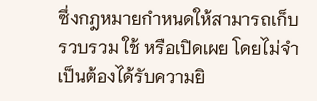ซึ่งกฎหมายกําหนดให้สามารถเก็บรวบรวม ใช้ หรือเปิดเผย โดยไม่จําเป็นต้องได้รับความยิ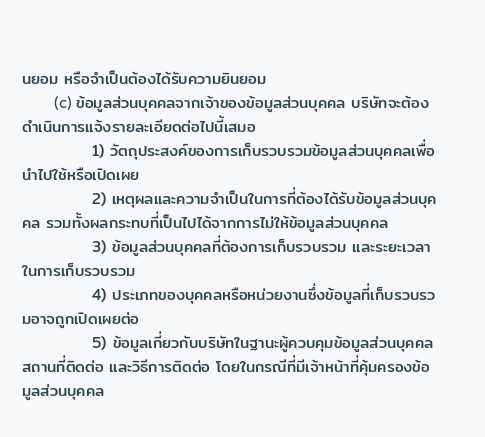นยอม หรือจําเป็นต้องได้รับความยินยอม
        (c) ข้อมูลส่วนบุคคลจากเจ้าของข้อมูลส่วนบุคคล บริษัทจะต้องดําเนินการแจ้งรายละเอียดต่อไปนี้เสมอ
            1) วัตถุประสงค์ของการเก็บรวบรวมข้อมูลส่วนบุคคลเพื่อนําไปใช้หรือเปิดเผย
            2) เหตุผลและความจําเป็นในการที่ต้องได้รับข้อมูลส่วนบุคคล รวมทั้งผลกระทบที่เป็นไปได้จากการไม่ให้ข้อมูลส่วนบุคคล
            3) ข้อมูลส่วนบุคคลที่ต้องการเก็บรวบรวม และระยะเวลาในการเก็บรวบรวม
            4) ประเภทของบุคคลหรือหน่วยงานซึ่งข้อมูลที่เก็บรวบรวมอาจถูกเปิดเผยต่อ
            5) ข้อมูลเกี่ยวกับบริษัทในฐานะผู้ควบคุมข้อมูลส่วนบุคคล สถานที่ติดต่อ และวิธีการติดต่อ โดยในกรณีที่มีเจ้าหน้าที่คุ้มครองข้อมูลส่วนบุคคล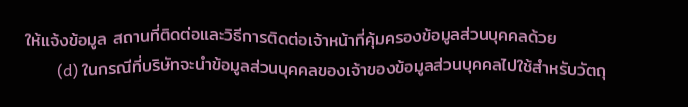ให้แจ้งข้อมูล สถานที่ติดต่อและวิธีการติดต่อเจ้าหน้าที่คุ้มครองข้อมูลส่วนบุคคลด้วย
        (d) ในกรณีที่บริษัทจะนําข้อมูลส่วนบุคคลของเจ้าของข้อมูลส่วนบุคคลไปใช้สําหรับวัตถุ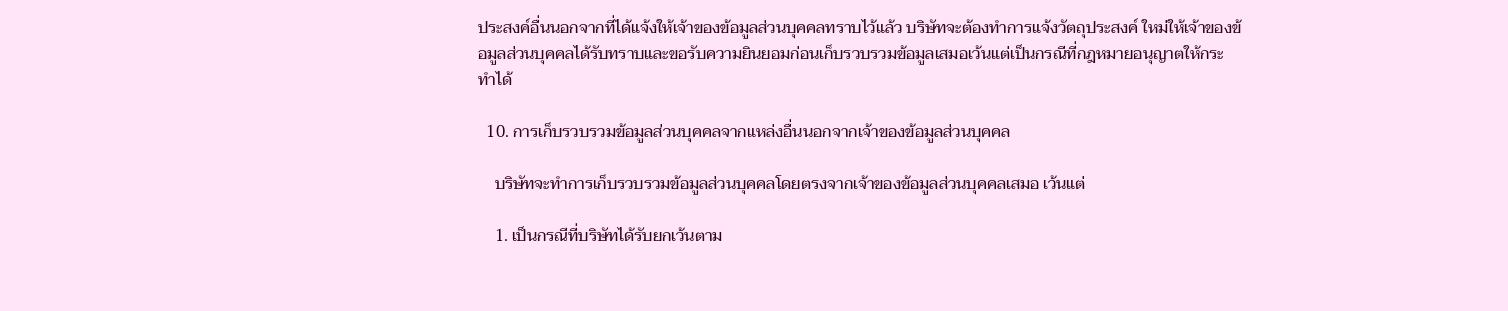ประสงค์อื่นนอกจากที่ได้แจ้งให้เจ้าของข้อมูลส่วนบุคคลทราบไว้แล้ว บริษัทจะต้องทําการแจ้งวัตถุประสงค์ ใหม่ให้เจ้าของข้อมูลส่วนบุคคลได้รับทราบและขอรับความยินยอมก่อนเก็บรวบรวมข้อมูลเสมอเว้นแต่เป็นกรณีที่กฎหมายอนุญาตให้กระทําได้

  10. การเก็บรวบรวมข้อมูลส่วนบุคคลจากแหล่งอื่นนอกจากเจ้าของข้อมูลส่วนบุคคล

    บริษัทจะทําการเก็บรวบรวมข้อมูลส่วนบุคคลโดยตรงจากเจ้าของข้อมูลส่วนบุคคลเสมอ เว้นแต่

    1. เป็นกรณีที่บริษัทได้รับยกเว้นตาม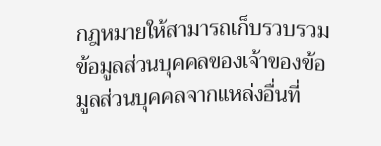กฎหมายให้สามารถเก็บรวบรวมข้อมูลส่วนบุคคลของเจ้าของข้อมูลส่วนบุคคลจากแหล่งอื่นที่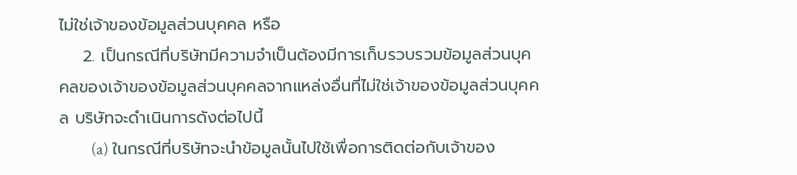ไม่ใช่เจ้าของข้อมูลส่วนบุคคล หรือ
    2. เป็นกรณีที่บริษัทมีความจําเป็นต้องมีการเก็บรวบรวมข้อมูลส่วนบุคคลของเจ้าของข้อมูลส่วนบุคคลจากแหล่งอื่นที่ไม่ใช่เจ้าของข้อมูลส่วนบุคคล บริษัทจะดําเนินการดังต่อไปนี้
        (a) ในกรณีที่บริษัทจะนําข้อมูลนั้นไปใช้เพื่อการติดต่อกับเจ้าของ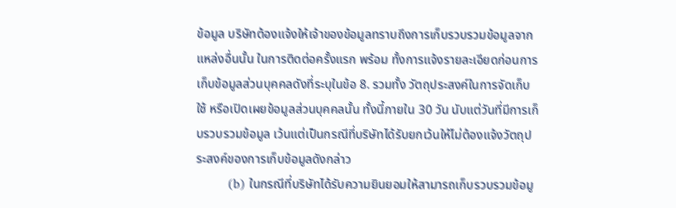ข้อมูล บริษัทต้องแจ้งให้เจ้าของข้อมูลทราบถึงการเก็บรวบรวมข้อมูลจากแหล่งอื่นนั้น ในการติดต่อครั้งแรก พร้อม ทั้งการแจ้งรายละเอียดก่อนการเก็บข้อมูลส่วนบุคคลดังที่ระบุในข้อ 8. รวมทั้ง วัตถุประสงค์ในการจัดเก็บ ใช้ หรือเปิดเผยข้อมูลส่วนบุคคลนั้น ทั้งนี้ภายใน 30 วัน นับแต่วันที่มีการเก็บรวบรวมข้อมูล เว้นแต่เป็นกรณีที่บริษัทได้รับยกเว้นให้ไม่ต้องแจ้งวัตถุประสงค์ของการเก็บข้อมูลดังกล่าว
        (b) ในกรณีที่บริษัทได้รับความยินยอมให้สามารถเก็บรวบรวมข้อมู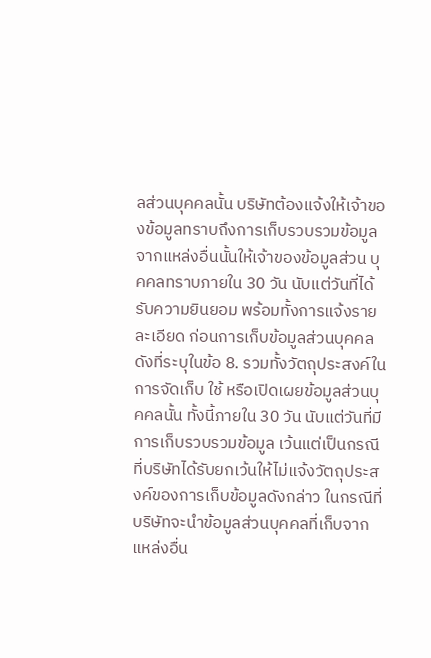ลส่วนบุคคลนั้น บริษัทต้องแจ้งให้เจ้าของข้อมูลทราบถึงการเก็บรวบรวมข้อมูลจากแหล่งอื่นนั้นให้เจ้าของข้อมูลส่วน บุคคลทราบภายใน 30 วัน นับแต่วันที่ได้รับความยินยอม พร้อมทั้งการแจ้งรายละเอียด ก่อนการเก็บข้อมูลส่วนบุคคลดังที่ระบุในข้อ 8. รวมทั้งวัตถุประสงค์ในการจัดเก็บ ใช้ หรือเปิดเผยข้อมูลส่วนบุคคลนั้น ทั้งนี้ภายใน 30 วัน นับแต่วันที่มีการเก็บรวบรวมข้อมูล เว้นแต่เป็นกรณีที่บริษัทได้รับยกเว้นให้ไม่แจ้งวัตถุประสงค์ของการเก็บข้อมูลดังกล่าว ในกรณีที่บริษัทจะนําข้อมูลส่วนบุคคลที่เก็บจากแหล่งอื่น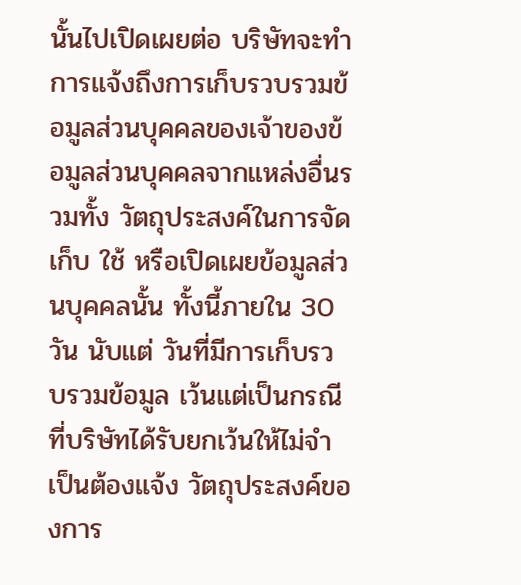นั้นไปเปิดเผยต่อ บริษัทจะทําการแจ้งถึงการเก็บรวบรวมข้อมูลส่วนบุคคลของเจ้าของข้อมูลส่วนบุคคลจากแหล่งอื่นรวมทั้ง วัตถุประสงค์ในการจัดเก็บ ใช้ หรือเปิดเผยข้อมูลส่วนบุคคลนั้น ทั้งนี้ภายใน 30 วัน นับแต่ วันที่มีการเก็บรวบรวมข้อมูล เว้นแต่เป็นกรณีที่บริษัทได้รับยกเว้นให้ไม่จําเป็นต้องแจ้ง วัตถุประสงค์ของการ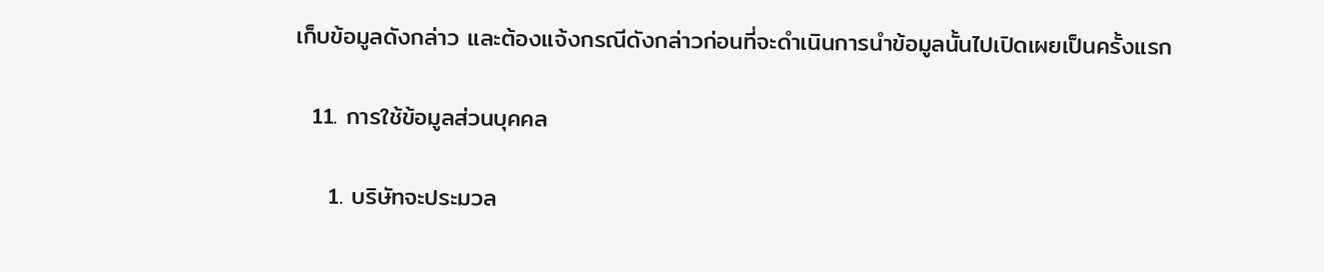เก็บข้อมูลดังกล่าว และต้องแจ้งกรณีดังกล่าวก่อนที่จะดําเนินการนําข้อมูลนั้นไปเปิดเผยเป็นครั้งแรก

  11. การใช้ข้อมูลส่วนบุคคล

    1. บริษัทจะประมวล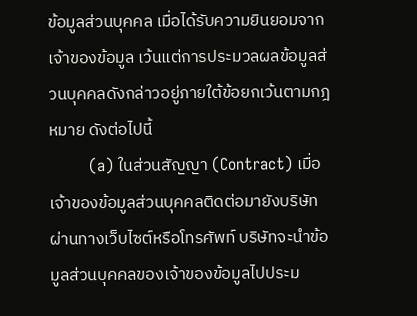ข้อมูลส่วนบุคคล เมื่อได้รับความยินยอมจากเจ้าของข้อมูล เว้นแต่การประมวลผลข้อมูลส่วนบุคคลดังกล่าวอยู่ภายใต้ข้อยกเว้นตามกฎหมาย ดังต่อไปนี้
        (a) ในส่วนสัญญา (Contract) เมื่อเจ้าของข้อมูลส่วนบุคคลติดต่อมายังบริษัทผ่านทางเว็บไซต์หรือโทรศัพท์ บริษัทจะนำข้อมูลส่วนบุคคลของเจ้าของข้อมูลไปประม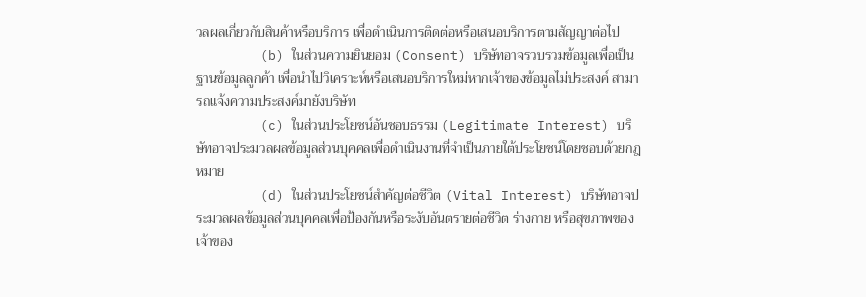วลผลเกี่ยวกับสินค้าหรือบริการ เพื่อดำเนินการติดต่อหรือเสนอบริการตามสัญญาต่อไป
        (b) ในส่วนความยินยอม (Consent) บริษัทอาจรวบรวมข้อมูลเพื่อเป็นฐานข้อมูลลูกค้า เพื่อนำไปวิเคราะห์หรือเสนอบริการใหม่หากเจ้าของข้อมูลไม่ประสงค์ สามารถแจ้งความประสงค์มายังบริษัท
        (c) ในส่วนประโยชน์อันชอบธรรม (Legitimate Interest) บริษัทอาจประมวลผลข้อมูลส่วนบุคคลเพื่อดำเนินงานที่จำเป็นภายใต้ประโยชน์โดยชอบด้วยกฎหมาย
        (d) ในส่วนประโยชน์สำคัญต่อชีวิต (Vital Interest) บริษัทอาจประมวลผลข้อมูลส่วนบุคคลเพื่อป้องกันหรือระงับอันตรายต่อชีวิต ร่างกาย หรือสุขภาพของเจ้าของ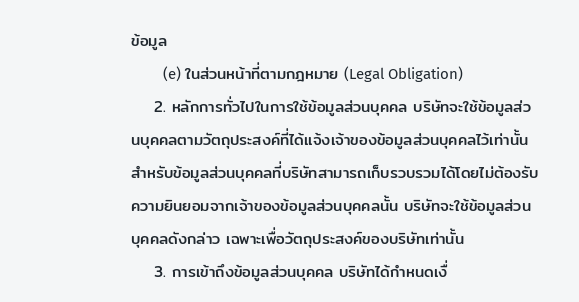ข้อมูล
        (e) ในส่วนหน้าที่ตามกฎหมาย (Legal Obligation)
    2. หลักการทั่วไปในการใช้ข้อมูลส่วนบุคคล บริษัทจะใช้ข้อมูลส่วนบุคคลตามวัตถุประสงค์ที่ได้แจ้งเจ้าของข้อมูลส่วนบุคคลไว้เท่านั้น สําหรับข้อมูลส่วนบุคคลที่บริษัทสามารถเก็บรวบรวมได้โดยไม่ต้องรับความยินยอมจากเจ้าของข้อมูลส่วนบุคคลนั้น บริษัทจะใช้ข้อมูลส่วนบุคคลดังกล่าว เฉพาะเพื่อวัตถุประสงค์ของบริษัทเท่านั้น
    3. การเข้าถึงข้อมูลส่วนบุคคล บริษัทได้กําหนดเงื่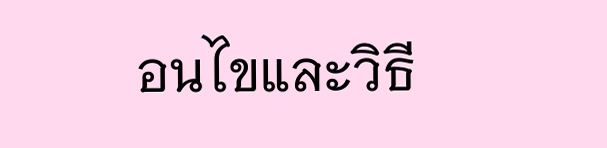อนไขและวิธี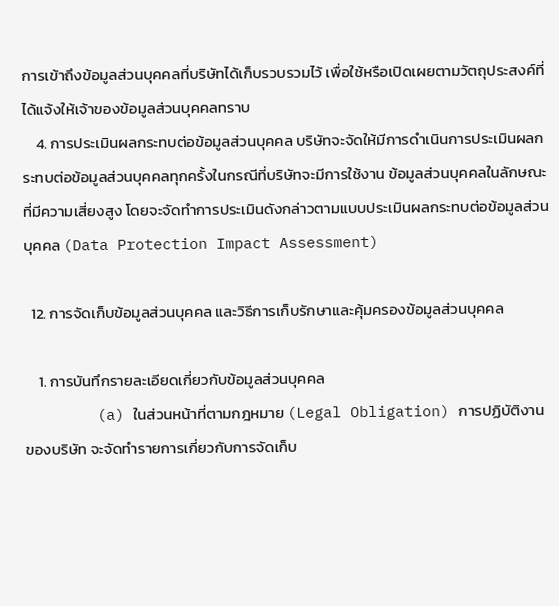การเข้าถึงข้อมูลส่วนบุคคลที่บริษัทได้เก็บรวบรวมไว้ เพื่อใช้หรือเปิดเผยตามวัตถุประสงค์ที่ได้แจ้งให้เจ้าของข้อมูลส่วนบุคคลทราบ
    4. การประเมินผลกระทบต่อข้อมูลส่วนบุคคล บริษัทจะจัดให้มีการดําเนินการประเมินผลกระทบต่อข้อมูลส่วนบุคคลทุกครั้งในกรณีที่บริษัทจะมีการใช้งาน ข้อมูลส่วนบุคคลในลักษณะที่มีความเสี่ยงสูง โดยจะจัดทําการประเมินดังกล่าวตามแบบประเมินผลกระทบต่อข้อมูลส่วนบุคคล (Data Protection Impact Assessment)

  12. การจัดเก็บข้อมูลส่วนบุคคล และวิธีการเก็บรักษาและคุ้มครองข้อมูลส่วนบุคคล

    1. การบันทึกรายละเอียดเกี่ยวกับข้อมูลส่วนบุคคล
        (a) ในส่วนหน้าที่ตามกฎหมาย (Legal Obligation) การปฏิบัติงานของบริษัท จะจัดทํารายการเกี่ยวกับการจัดเก็บ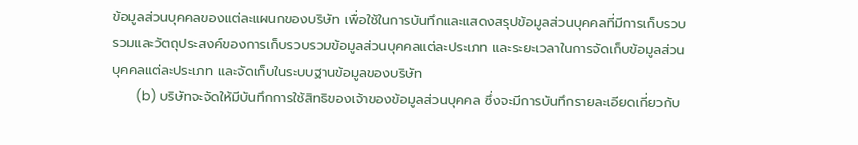ข้อมูลส่วนบุคคลของแต่ละแผนกของบริษัท เพื่อใช้ในการบันทึกและแสดงสรุปข้อมูลส่วนบุคคลที่มีการเก็บรวบรวมและวัตถุประสงค์ของการเก็บรวบรวมข้อมูลส่วนบุคคลแต่ละประเภท และระยะเวลาในการจัดเก็บข้อมูลส่วนบุคคลแต่ละประเภท และจัดเก็บในระบบฐานข้อมูลของบริษัท
        (b) บริษัทจะจัดให้มีบันทึกการใช้สิทธิของเจ้าของข้อมูลส่วนบุคคล ซึ่งจะมีการบันทึกรายละเอียดเกี่ยวกับ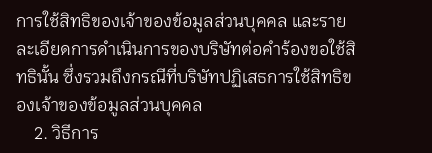การใช้สิทธิของเจ้าของข้อมูลส่วนบุคคล และรายละเอียดการดําเนินการของบริษัทต่อคําร้องขอใช้สิทธินั้น ซึ่งรวมถึงกรณีที่บริษัทปฏิเสธการใช้สิทธิของเจ้าของข้อมูลส่วนบุคคล
    2. วิธีการ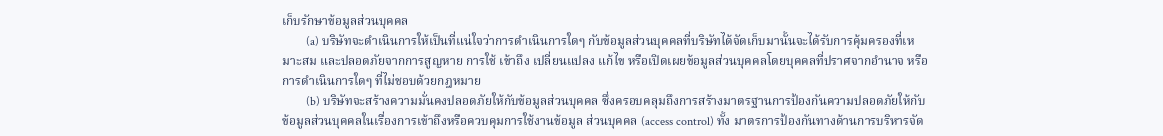เก็บรักษาข้อมูลส่วนบุคคล
        (a) บริษัทจะดําเนินการให้เป็นที่แน่ใจว่าการดําเนินการใดๆ กับข้อมูลส่วนบุคคลที่บริษัทได้จัดเก็บมานั้นจะได้รับการคุ้มครองที่เหมาะสม และปลอดภัยจากการสูญหาย การใช้ เข้าถึง เปลี่ยนแปลง แก้ไข หรือเปิดเผยข้อมูลส่วนบุคคลโดยบุคคลที่ปราศจากอํานาจ หรือการดําเนินการใดๆ ที่ไม่ชอบด้วยกฎหมาย
        (b) บริษัทจะสร้างความมั่นคงปลอดภัยให้กับข้อมูลส่วนบุคคล ซึ่งครอบคลุมถึงการสร้างมาตรฐานการป้องกันความปลอดภัยให้กับข้อมูลส่วนบุคคลในเรื่องการเข้าถึงหรือควบคุมการใช้งานข้อมูล ส่วนบุคคล (access control) ทั้ง มาตรการป้องกันทางด้านการบริหารจัด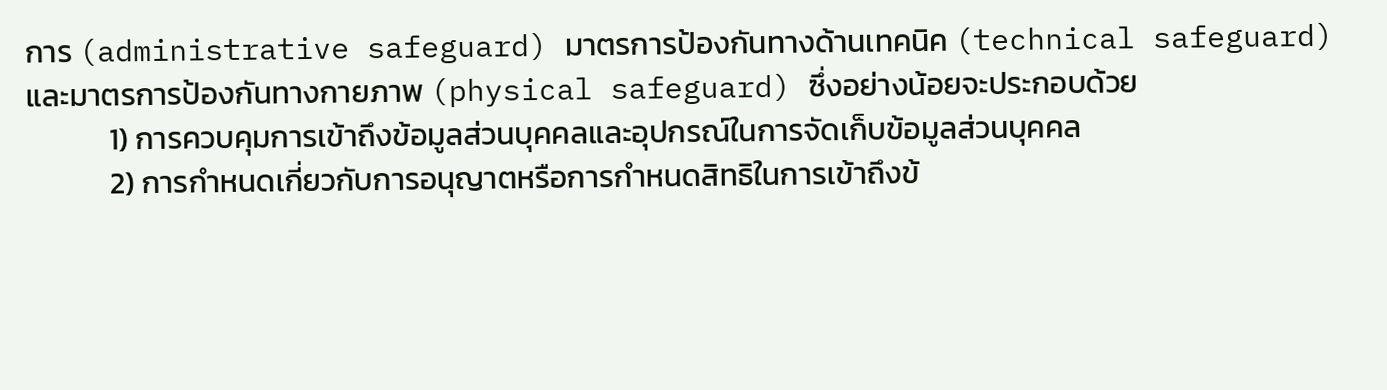การ (administrative safeguard) มาตรการป้องกันทางด้านเทคนิค (technical safeguard) และมาตรการป้องกันทางกายภาพ (physical safeguard) ซึ่งอย่างน้อยจะประกอบด้วย
            1) การควบคุมการเข้าถึงข้อมูลส่วนบุคคลและอุปกรณ์ในการจัดเก็บข้อมูลส่วนบุคคล
            2) การกําหนดเกี่ยวกับการอนุญาตหรือการกําหนดสิทธิในการเข้าถึงข้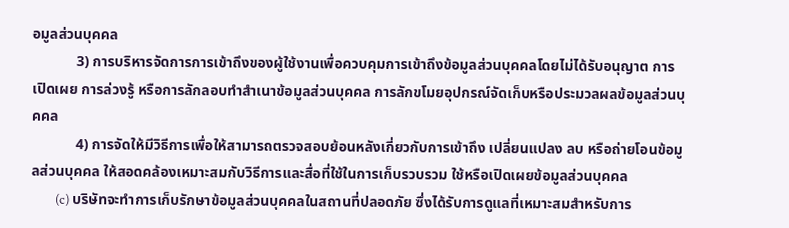อมูลส่วนบุคคล
            3) การบริหารจัดการการเข้าถึงของผู้ใช้งานเพื่อควบคุมการเข้าถึงข้อมูลส่วนบุคคลโดยไม่ได้รับอนุญาต การเปิดเผย การล่วงรู้ หรือการลักลอบทําสําเนาข้อมูลส่วนบุคคล การลักขโมยอุปกรณ์จัดเก็บหรือประมวลผลข้อมูลส่วนบุคคล
            4) การจัดให้มีวิธีการเพื่อให้สามารถตรวจสอบย้อนหลังเกี่ยวกับการเข้าถึง เปลี่ยนแปลง ลบ หรือถ่ายโอนข้อมูลส่วนบุคคล ให้สอดคล้องเหมาะสมกับวิธีการและสื่อที่ใช้ในการเก็บรวบรวม ใช้หรือเปิดเผยข้อมูลส่วนบุคคล
        (c) บริษัทจะทําการเก็บรักษาข้อมูลส่วนบุคคลในสถานที่ปลอดภัย ซึ่งได้รับการดูแลที่เหมาะสมสําหรับการ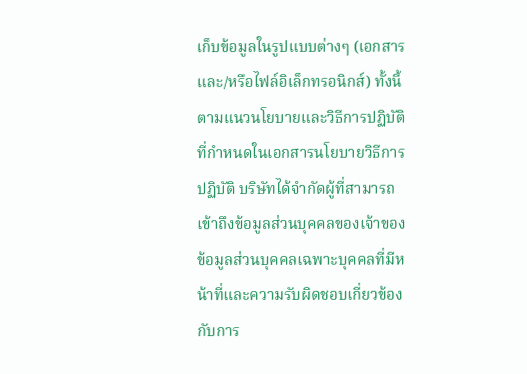เก็บข้อมูลในรูปแบบต่างๆ (เอกสาร และ/หรือไฟล์อิเล็กทรอนิกส์) ทั้งนี้ตามแนวนโยบายและวิธีการปฏิบัติที่กําหนดในเอกสารนโยบายวิธีการปฏิบัติ บริษัทได้จํากัดผู้ที่สามารถเข้าถึงข้อมูลส่วนบุคคลของเจ้าของข้อมูลส่วนบุคคลเฉพาะบุคคลที่มีหน้าที่และความรับผิดชอบเกี่ยวข้องกับการ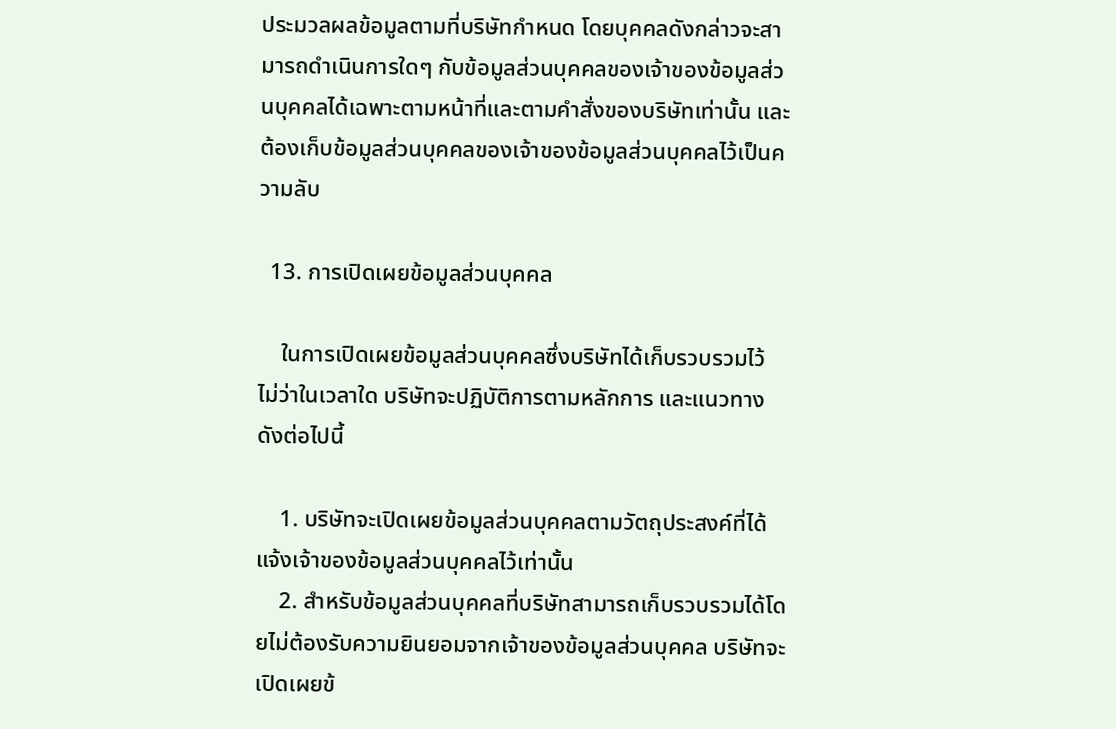ประมวลผลข้อมูลตามที่บริษัทกําหนด โดยบุคคลดังกล่าวจะสามารถดําเนินการใดๆ กับข้อมูลส่วนบุคคลของเจ้าของข้อมูลส่วนบุคคลได้เฉพาะตามหน้าที่และตามคําสั่งของบริษัทเท่านั้น และต้องเก็บข้อมูลส่วนบุคคลของเจ้าของข้อมูลส่วนบุคคลไว้เป็นความลับ

  13. การเปิดเผยข้อมูลส่วนบุคคล

    ในการเปิดเผยข้อมูลส่วนบุคคลซึ่งบริษัทได้เก็บรวบรวมไว้ ไม่ว่าในเวลาใด บริษัทจะปฏิบัติการตามหลักการ และแนวทางดังต่อไปนี้

    1. บริษัทจะเปิดเผยข้อมูลส่วนบุคคลตามวัตถุประสงค์ที่ได้แจ้งเจ้าของข้อมูลส่วนบุคคลไว้เท่านั้น
    2. สําหรับข้อมูลส่วนบุคคลที่บริษัทสามารถเก็บรวบรวมได้โดยไม่ต้องรับความยินยอมจากเจ้าของข้อมูลส่วนบุคคล บริษัทจะเปิดเผยข้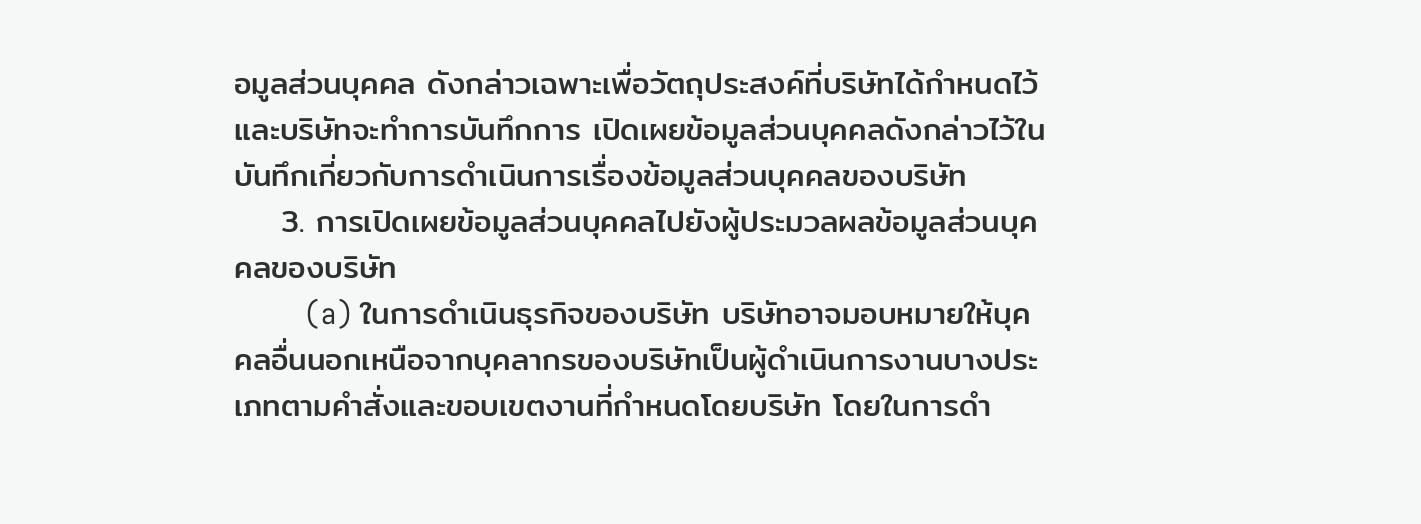อมูลส่วนบุคคล ดังกล่าวเฉพาะเพื่อวัตถุประสงค์ที่บริษัทได้กำหนดไว้ และบริษัทจะทําการบันทึกการ เปิดเผยข้อมูลส่วนบุคคลดังกล่าวไว้ในบันทึกเกี่ยวกับการดําเนินการเรื่องข้อมูลส่วนบุคคลของบริษัท
    3. การเปิดเผยข้อมูลส่วนบุคคลไปยังผู้ประมวลผลข้อมูลส่วนบุคคลของบริษัท
        (a) ในการดําเนินธุรกิจของบริษัท บริษัทอาจมอบหมายให้บุคคลอื่นนอกเหนือจากบุคลากรของบริษัทเป็นผู้ดําเนินการงานบางประเภทตามคําสั่งและขอบเขตงานที่กําหนดโดยบริษัท โดยในการดํา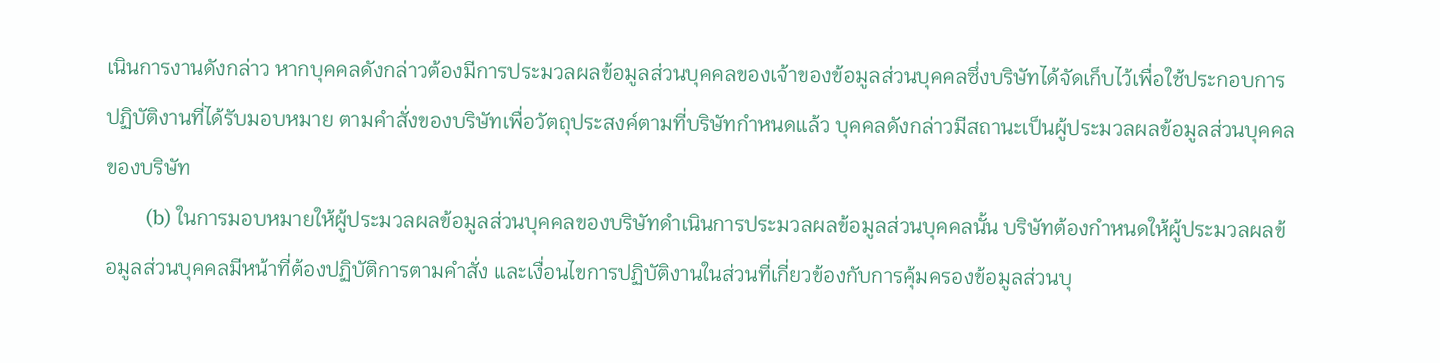เนินการงานดังกล่าว หากบุคคลดังกล่าวต้องมีการประมวลผลข้อมูลส่วนบุคคลของเจ้าของข้อมูลส่วนบุคคลซึ่งบริษัทได้จัดเก็บไว้เพื่อใช้ประกอบการปฏิบัติงานที่ได้รับมอบหมาย ตามคําสั่งของบริษัทเพื่อวัตถุประสงค์ตามที่บริษัทกําหนดแล้ว บุคคลดังกล่าวมีสถานะเป็นผู้ประมวลผลข้อมูลส่วนบุคคลของบริษัท
        (b) ในการมอบหมายให้ผู้ประมวลผลข้อมูลส่วนบุคคลของบริษัทดําเนินการประมวลผลข้อมูลส่วนบุคคลนั้น บริษัทต้องกําหนดให้ผู้ประมวลผลข้อมูลส่วนบุคคลมีหน้าที่ต้องปฏิบัติการตามคําสั่ง และเงื่อนไขการปฏิบัติงานในส่วนที่เกี่ยวข้องกับการคุ้มครองข้อมูลส่วนบุ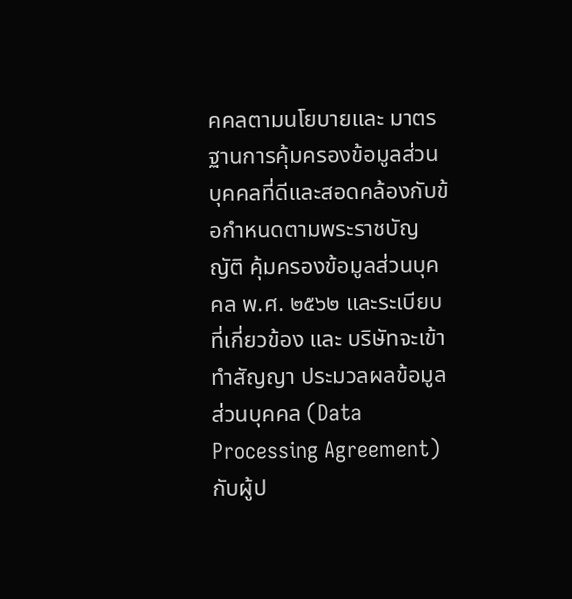คคลตามนโยบายและ มาตรฐานการคุ้มครองข้อมูลส่วนบุคคลที่ดีและสอดคล้องกับข้อกําหนดตามพระราชบัญญัติ คุ้มครองข้อมูลส่วนบุคคล พ.ศ. ๒๕๖๒ และระเบียบที่เกี่ยวข้อง และ บริษัทจะเข้าทําสัญญา ประมวลผลข้อมูลส่วนบุคคล (Data Processing Agreement) กับผู้ป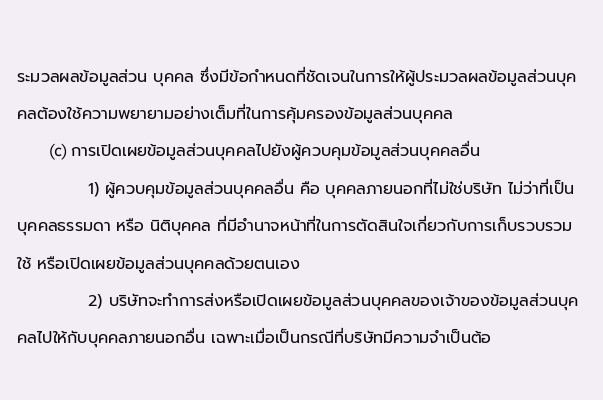ระมวลผลข้อมูลส่วน บุคคล ซึ่งมีข้อกําหนดที่ชัดเจนในการให้ผู้ประมวลผลข้อมูลส่วนบุคคลต้องใช้ความพยายามอย่างเต็มที่ในการคุ้มครองข้อมูลส่วนบุคคล
        (c) การเปิดเผยข้อมูลส่วนบุคคลไปยังผู้ควบคุมข้อมูลส่วนบุคคลอื่น
            1) ผู้ควบคุมข้อมูลส่วนบุคคลอื่น คือ บุคคลภายนอกที่ไม่ใช่บริษัท ไม่ว่าที่เป็นบุคคลธรรมดา หรือ นิติบุคคล ที่มีอํานาจหน้าที่ในการตัดสินใจเกี่ยวกับการเก็บรวบรวม ใช้ หรือเปิดเผยข้อมูลส่วนบุคคลด้วยตนเอง
            2) บริษัทจะทําการส่งหรือเปิดเผยข้อมูลส่วนบุคคลของเจ้าของข้อมูลส่วนบุคคลไปให้กับบุคคลภายนอกอื่น เฉพาะเมื่อเป็นกรณีที่บริษัทมีความจําเป็นต้อ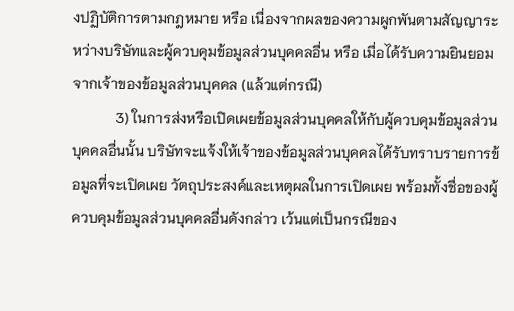งปฏิบัติการตามกฎหมาย หรือ เนื่องจากผลของความผูกพันตามสัญญาระหว่างบริษัทและผู้ควบคุมข้อมูลส่วนบุคคลอื่น หรือ เมื่อได้รับความยินยอมจากเจ้าของข้อมูลส่วนบุคคล (แล้วแต่กรณี)
            3) ในการส่งหรือเปิดเผยข้อมูลส่วนบุคคลให้กับผู้ควบคุมข้อมูลส่วนบุคคลอื่นนั้น บริษัทจะแจ้งให้เจ้าของข้อมูลส่วนบุคคลได้รับทราบรายการข้อมูลที่จะเปิดเผย วัตถุประสงค์และเหตุผลในการเปิดเผย พร้อมทั้งชื่อของผู้ควบคุมข้อมูลส่วนบุคคลอื่นดังกล่าว เว้นแต่เป็นกรณีของ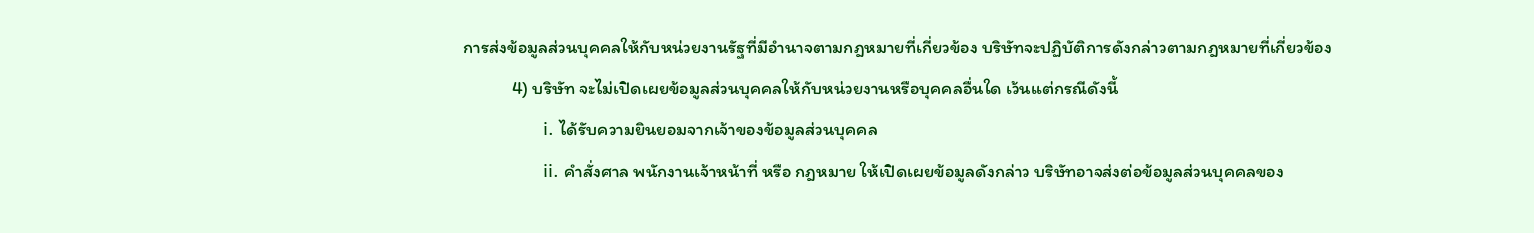การส่งข้อมูลส่วนบุคคลให้กับหน่วยงานรัฐที่มีอํานาจตามกฎหมายที่เกี่ยวข้อง บริษัทจะปฏิบัติการดังกล่าวตามกฎหมายที่เกี่ยวข้อง
            4) บริษัท จะไม่เปิดเผยข้อมูลส่วนบุคคลให้กับหน่วยงานหรือบุคคลอื่นใด เว้นแต่กรณีดังนี้
                i. ได้รับความยินยอมจากเจ้าของข้อมูลส่วนบุคคล
                ii. คำสั่งศาล พนักงานเจ้าหน้าที่ หรือ กฎหมาย ให้เปิดเผยข้อมูลดังกล่าว บริษัทอาจส่งต่อข้อมูลส่วนบุคคลของ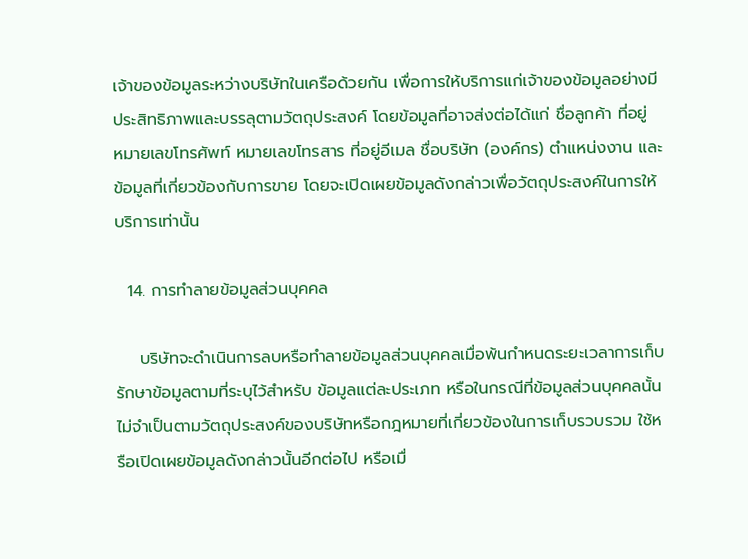เจ้าของข้อมูลระหว่างบริษัทในเครือด้วยกัน เพื่อการให้บริการแก่เจ้าของข้อมูลอย่างมีประสิทธิภาพและบรรลุตามวัตถุประสงค์ โดยข้อมูลที่อาจส่งต่อได้แก่ ชื่อลูกค้า ที่อยู่ หมายเลขโทรศัพท์ หมายเลขโทรสาร ที่อยู่อีเมล ชื่อบริษัท (องค์กร) ตำแหน่งงาน และข้อมูลที่เกี่ยวข้องกับการขาย โดยจะเปิดเผยข้อมูลดังกล่าวเพื่อวัตถุประสงค์ในการให้บริการเท่านั้น

  14. การทําลายข้อมูลส่วนบุคคล

    บริษัทจะดําเนินการลบหรือทําลายข้อมูลส่วนบุคคลเมื่อพ้นกําหนดระยะเวลาการเก็บรักษาข้อมูลตามที่ระบุไว้สําหรับ ข้อมูลแต่ละประเภท หรือในกรณีที่ข้อมูลส่วนบุคคลนั้นไม่จําเป็นตามวัตถุประสงค์ของบริษัทหรือกฎหมายที่เกี่ยวข้องในการเก็บรวบรวม ใช้หรือเปิดเผยข้อมูลดังกล่าวนั้นอีกต่อไป หรือเมื่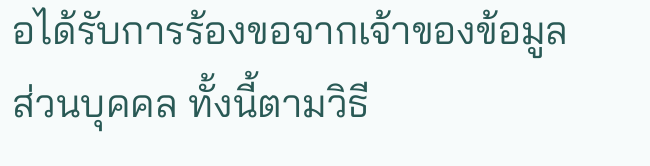อได้รับการร้องขอจากเจ้าของข้อมูลส่วนบุคคล ทั้งนี้ตามวิธี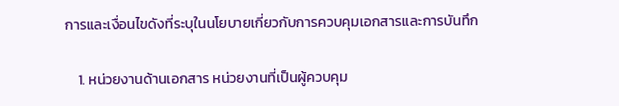การและเงื่อนไขดังที่ระบุในนโยบายเกี่ยวกับการควบคุมเอกสารและการบันทึก

    1. หน่วยงานด้านเอกสาร หน่วยงานที่เป็นผู้ควบคุม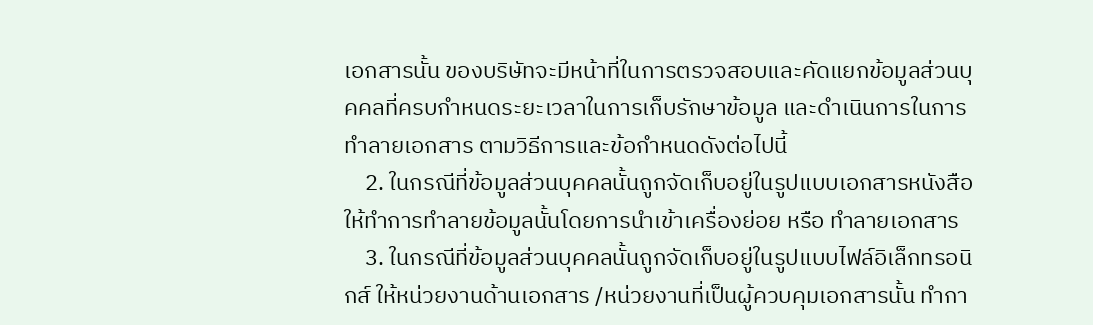เอกสารนั้น ของบริษัทจะมีหน้าที่ในการตรวจสอบและคัดแยกข้อมูลส่วนบุคคลที่ครบกําหนดระยะเวลาในการเก็บรักษาข้อมูล และดําเนินการในการทําลายเอกสาร ตามวิธีการและข้อกําหนดดังต่อไปนี้
    2. ในกรณีที่ข้อมูลส่วนบุคคลนั้นถูกจัดเก็บอยู่ในรูปแบบเอกสารหนังสือ ให้ทําการทําลายข้อมูลนั้นโดยการนําเข้าเครื่องย่อย หรือ ทําลายเอกสาร
    3. ในกรณีที่ข้อมูลส่วนบุคคลนั้นถูกจัดเก็บอยู่ในรูปแบบไฟล์อิเล็กทรอนิกส์ ให้หน่วยงานด้านเอกสาร /หน่วยงานที่เป็นผู้ควบคุมเอกสารนั้น ทํากา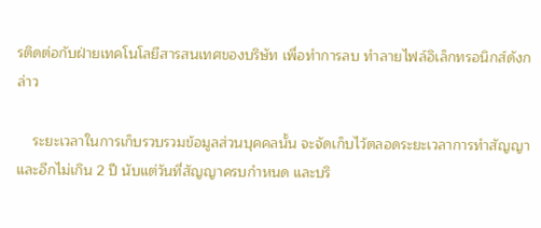รติดต่อกับฝ่ายเทคโนโลยีสารสนเทศของบริษัท เพื่อทําการลบ ทําลายไฟล์อิเล็กทรอนิกส์ดังกล่าว

    ระยะเวลาในการเก็บรวบรวมข้อมูลส่วนบุคคลนั้น จะจัดเก็บไว้ตลอดระยะเวลาการทำสัญญา และอีกไม่เกิน 2 ปี นับแต่วันที่สัญญาครบกำหนด และบริ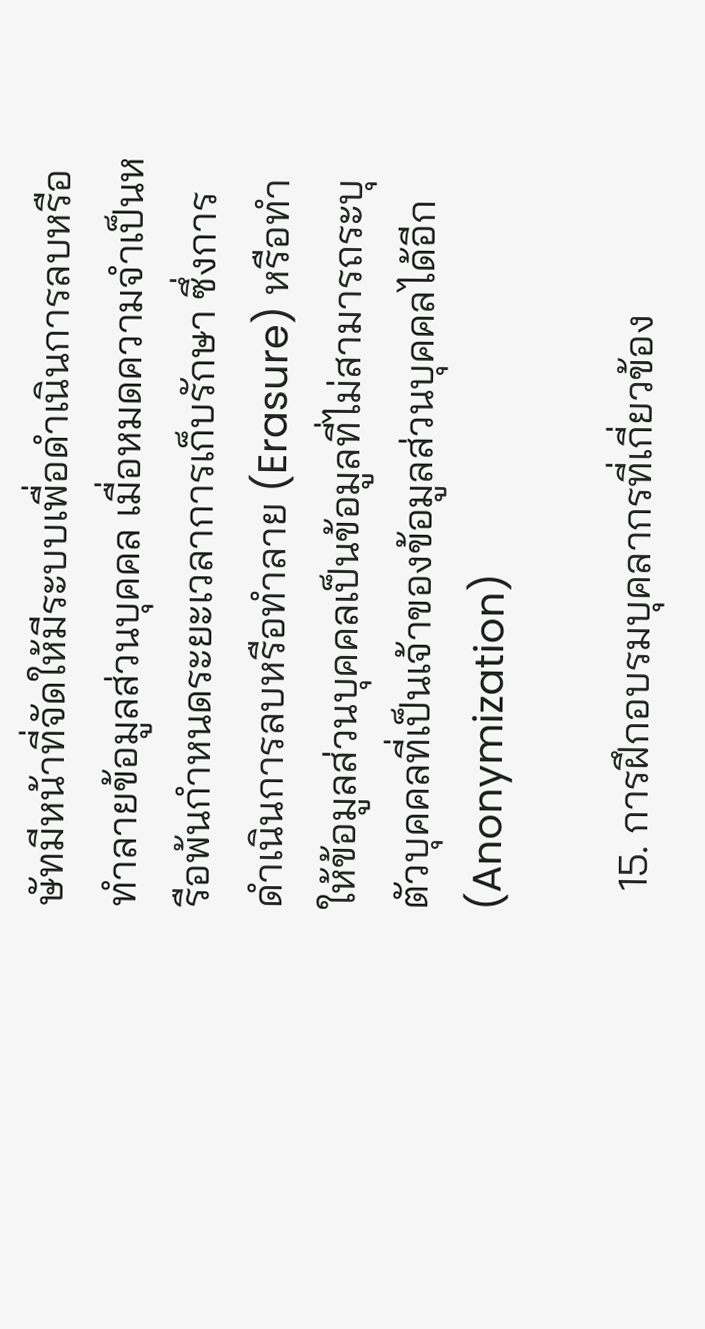ษัทมีหน้าที่จัดให้มีระบบเพื่อดำเนินการลบหรือทำลายข้อมูลส่วนบุคคล เมื่อหมดความจำเป็นหรือพ้นกำหนดระยะเวลาการเก็บรักษา ซึ่งการดำเนินการลบหรือทำลาย (Erasure) หรือทำให้ข้อมูลส่วนบุคคลเป็นข้อมูลที่ไม่สามารถระบุตัวบุคคลที่เป็นเจ้าของข้อมูลส่วนบุคคลได้อีก (Anonymization)

  15. การฝึกอบรมบุคลากรที่เกี่ยวข้อง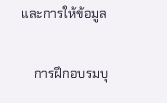และการให้ข้อมูล

    การฝึกอบรมบุ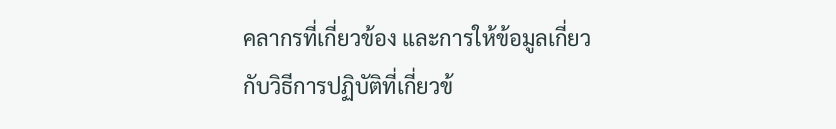คลากรที่เกี่ยวข้อง และการให้ข้อมูลเกี่ยวกับวิธีการปฏิบัติที่เกี่ยวข้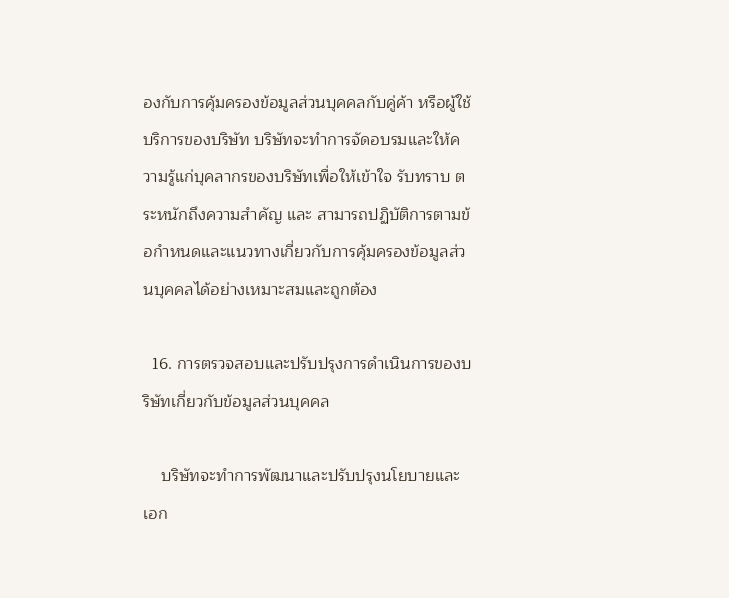องกับการคุ้มครองข้อมูลส่วนบุคคลกับคู่ค้า หรือผู้ใช้บริการของบริษัท บริษัทจะทําการจัดอบรมและให้ความรู้แก่บุคลากรของบริษัทเพื่อให้เข้าใจ รับทราบ ตระหนักถึงความสําคัญ และ สามารถปฏิบัติการตามข้อกําหนดและแนวทางเกี่ยวกับการคุ้มครองข้อมูลส่วนบุคคลได้อย่างเหมาะสมและถูกต้อง

  16. การตรวจสอบและปรับปรุงการดําเนินการของบริษัทเกี่ยวกับข้อมูลส่วนบุคคล

    บริษัทจะทําการพัฒนาและปรับปรุงนโยบายและเอก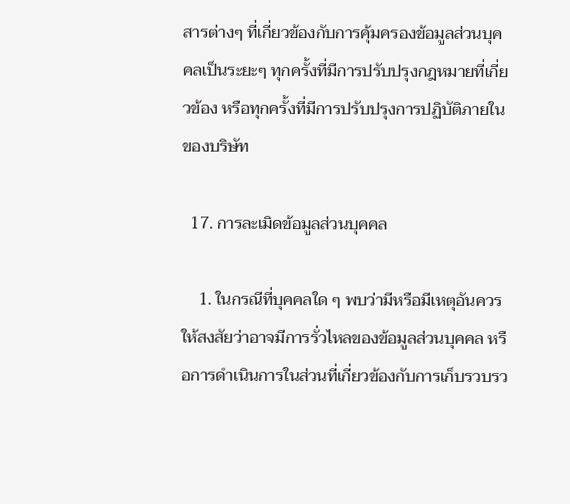สารต่างๆ ที่เกี่ยวข้องกับการคุ้มครองข้อมูลส่วนบุคคลเป็นระยะๆ ทุกครั้งที่มีการปรับปรุงกฎหมายที่เกี่ยวข้อง หรือทุกครั้งที่มีการปรับปรุงการปฏิบัติภายในของบริษัท

  17. การละเมิดข้อมูลส่วนบุคคล

    1. ในกรณีที่บุคคลใด ๆ พบว่ามีหรือมีเหตุอันควรให้สงสัยว่าอาจมีการรั่วไหลของข้อมูลส่วนบุคคล หรือการดําเนินการในส่วนที่เกี่ยวข้องกับการเก็บรวบรว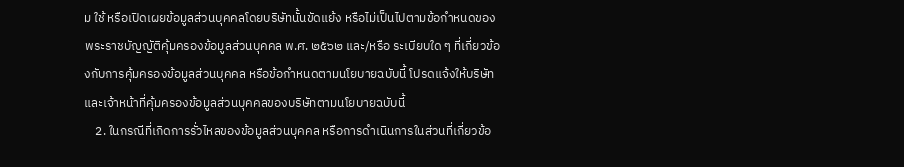ม ใช้ หรือเปิดเผยข้อมูลส่วนบุคคลโดยบริษัทนั้นขัดแย้ง หรือไม่เป็นไปตามข้อกําหนดของพระราชบัญญัติคุ้มครองข้อมูลส่วนบุคคล พ.ศ. ๒๕๖๒ และ/หรือ ระเบียบใด ๆ ที่เกี่ยวข้องกับการคุ้มครองข้อมูลส่วนบุคคล หรือข้อกําหนดตามนโยบายฉบับนี้ โปรดแจ้งให้บริษัทและเจ้าหน้าที่คุ้มครองข้อมูลส่วนบุคคลของบริษัทตามนโยบายฉบับนี้
    2. ในกรณีที่เกิดการรั่วไหลของข้อมูลส่วนบุคคล หรือการดําเนินการในส่วนที่เกี่ยวข้อ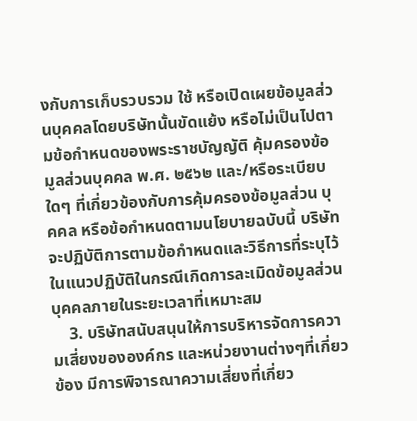งกับการเก็บรวบรวม ใช้ หรือเปิดเผยข้อมูลส่วนบุคคลโดยบริษัทนั้นขัดแย้ง หรือไม่เป็นไปตามข้อกําหนดของพระราชบัญญัติ คุ้มครองข้อมูลส่วนบุคคล พ.ศ. ๒๕๖๒ และ/หรือระเบียบใดๆ ที่เกี่ยวข้องกับการคุ้มครองข้อมูลส่วน บุคคล หรือข้อกําหนดตามนโยบายฉบับนี้ บริษัทจะปฏิบัติการตามข้อกําหนดและวิธีการที่ระบุไว้ในแนวปฏิบัติในกรณีเกิดการละเมิดข้อมูลส่วนบุคคลภายในระยะเวลาที่เหมาะสม
    3. บริษัทสนับสนุนให้การบริหารจัดการความเสี่ยงขององค์กร และหน่วยงานต่างๆที่เกี่ยวข้อง มีการพิจารณาความเสี่ยงที่เกี่ยว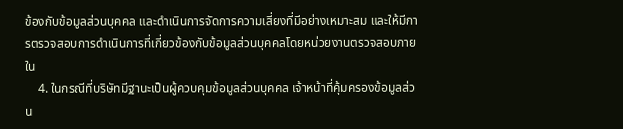ข้องกับข้อมูลส่วนบุคคล และดําเนินการจัดการความเสี่ยงที่มีอย่างเหมาะสม และให้มีการตรวจสอบการดําเนินการที่เกี่ยวข้องกับข้อมูลส่วนบุคคลโดยหน่วยงานตรวจสอบภายใน
    4. ในกรณีที่บริษัทมีฐานะเป็นผู้ควบคุมข้อมูลส่วนบุคคล เจ้าหน้าที่คุ้มครองข้อมูลส่วน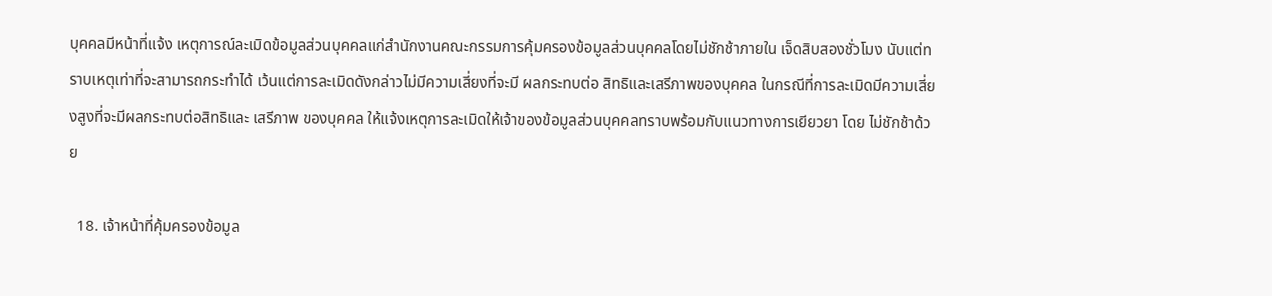บุคคลมีหน้าที่แจ้ง เหตุการณ์ละเมิดข้อมูลส่วนบุคคลแก่สํานักงานคณะกรรมการคุ้มครองข้อมูลส่วนบุคคลโดยไม่ชักช้าภายใน เจ็ดสิบสองชั่วโมง นับแต่ทราบเหตุเท่าที่จะสามารถกระทําได้ เว้นแต่การละเมิดดังกล่าวไม่มีความเสี่ยงที่จะมี ผลกระทบต่อ สิทธิและเสรีภาพของบุคคล ในกรณีที่การละเมิดมีความเสี่ยงสูงที่จะมีผลกระทบต่อสิทธิและ เสรีภาพ ของบุคคล ให้แจ้งเหตุการละเมิดให้เจ้าของข้อมูลส่วนบุคคลทราบพร้อมกับแนวทางการเยียวยา โดย ไม่ชักช้าด้วย

  18. เจ้าหน้าที่คุ้มครองข้อมูล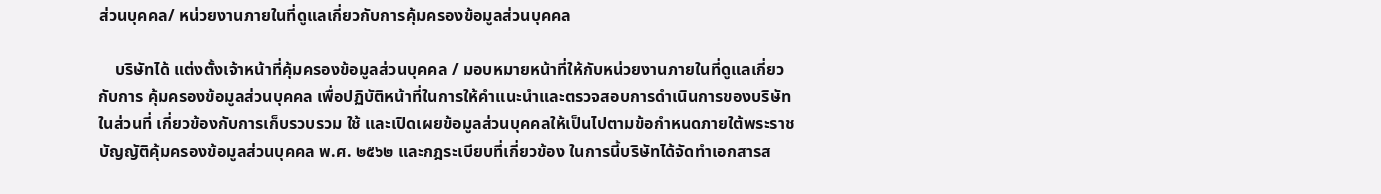ส่วนบุคคล/ หน่วยงานภายในที่ดูแลเกี่ยวกับการคุ้มครองข้อมูลส่วนบุคคล

    บริษัทได้ แต่งตั้งเจ้าหน้าที่คุ้มครองข้อมูลส่วนบุคคล / มอบหมายหน้าที่ให้กับหน่วยงานภายในที่ดูแลเกี่ยวกับการ คุ้มครองข้อมูลส่วนบุคคล เพื่อปฏิบัติหน้าที่ในการให้คําแนะนําและตรวจสอบการดําเนินการของบริษัทในส่วนที่ เกี่ยวข้องกับการเก็บรวบรวม ใช้ และเปิดเผยข้อมูลส่วนบุคคลให้เป็นไปตามข้อกําหนดภายใต้พระราชบัญญัติคุ้มครองข้อมูลส่วนบุคคล พ.ศ. ๒๕๖๒ และกฎระเบียบที่เกี่ยวข้อง ในการนี้บริษัทได้จัดทําเอกสารส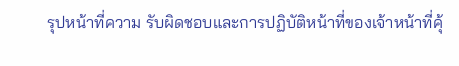รุปหน้าที่ความ รับผิดชอบและการปฏิบัติหน้าที่ของเจ้าหน้าที่คุ้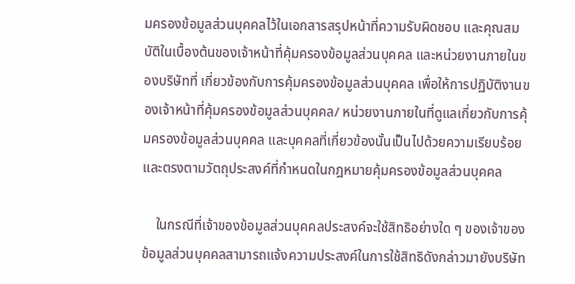มครองข้อมูลส่วนบุคคลไว้ในเอกสารสรุปหน้าที่ความรับผิดชอบ และคุณสมบัติในเบื้องต้นของเจ้าหน้าที่คุ้มครองข้อมูลส่วนบุคคล และหน่วยงานภายในของบริษัทที่ เกี่ยวข้องกับการคุ้มครองข้อมูลส่วนบุคคล เพื่อให้การปฏิบัติงานของเจ้าหน้าที่คุ้มครองข้อมูลส่วนบุคคล/ หน่วยงานภายในที่ดูแลเกี่ยวกับการคุ้มครองข้อมูลส่วนบุคคล และบุคคลที่เกี่ยวข้องนั้นเป็นไปด้วยความเรียบร้อย และตรงตามวัตถุประสงค์ที่กําหนดในกฎหมายคุ้มครองข้อมูลส่วนบุคคล

    ในกรณีที่เจ้าของข้อมูลส่วนบุคคลประสงค์จะใช้สิทธิอย่างใด ๆ ของเจ้าของข้อมูลส่วนบุคคลสามารถแจ้งความประสงค์ในการใช้สิทธิดังกล่าวมายังบริษัท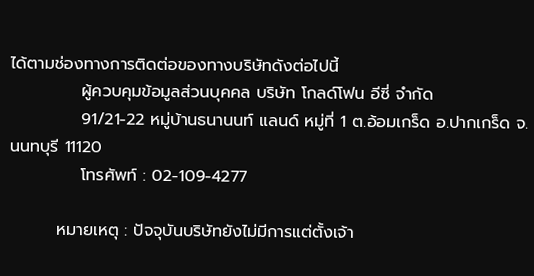ได้ตามช่องทางการติดต่อของทางบริษัทดังต่อไปนี้
            ผู้ควบคุมข้อมูลส่วนบุคคล บริษัท โกลด์โฟน อีซี่ จำกัด
            91/21-22 หมู่บ้านธนานนท์ แลนด์ หมู่ที่ 1 ต.อ้อมเกร็ด อ.ปากเกร็ด จ.นนทบุรี 11120
            โทรศัพท์ : 02-109-4277

        หมายเหตุ : ปัจจุบันบริษัทยังไม่มีการแต่ตั้งเจ้า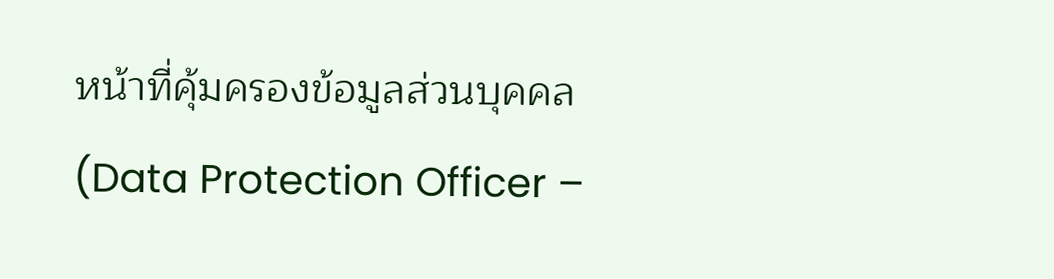หน้าที่คุ้มครองข้อมูลส่วนบุคคล (Data Protection Officer –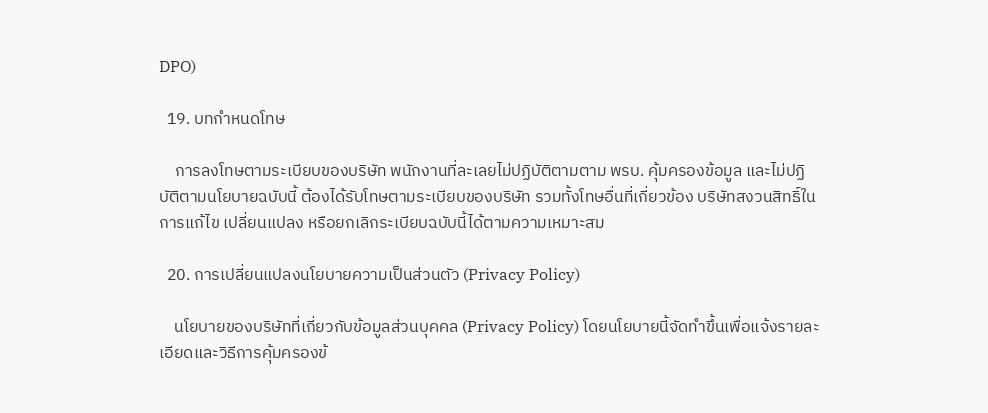DPO)

  19. บทกําหนดโทษ

    การลงโทษตามระเบียบของบริษัท พนักงานที่ละเลยไม่ปฏิบัติตามตาม พรบ. คุ้มครองข้อมูล และไม่ปฏิบัติตามนโยบายฉบับนี้ ต้องได้รับโทษตามระเบียบของบริษัท รวมทั้งโทษอื่นที่เกี่ยวข้อง บริษัทสงวนสิทธิ์ในการแก้ไข เปลี่ยนแปลง หรือยกเลิกระเบียบฉบับนี้ได้ตามความเหมาะสม

  20. การเปลี่ยนแปลงนโยบายความเป็นส่วนตัว (Privacy Policy)

    นโยบายของบริษัทที่เกี่ยวกับข้อมูลส่วนบุคคล (Privacy Policy) โดยนโยบายนี้จัดทำขึ้นเพื่อแจ้งรายละเอียดและวิธีการคุ้มครองข้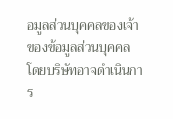อมูลส่วนบุคคลของเจ้าของข้อมูลส่วนบุคคล โดยบริษัทอาจดำเนินการ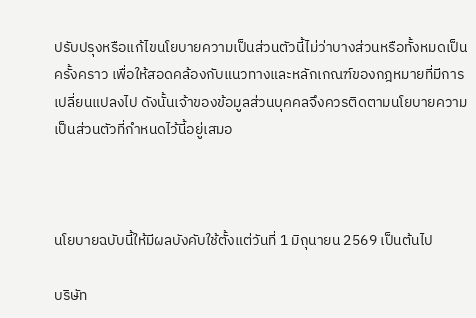ปรับปรุงหรือแก้ไขนโยบายความเป็นส่วนตัวนี้ไม่ว่าบางส่วนหรือทั้งหมดเป็นครั้งคราว เพื่อให้สอดคล้องกับแนวทางและหลักเกณฑ์ของกฎหมายที่มีการเปลี่ยนแปลงไป ดังนั้นเจ้าของข้อมูลส่วนบุคคลจึงควรติดตามนโยบายความเป็นส่วนตัวที่กำหนดไว้นี้อยู่เสมอ



นโยบายฉบับนี้ให้มีผลบังคับใช้ตั้งแต่วันที่ 1 มิถุนายน 2569 เป็นต้นไป

บริษัท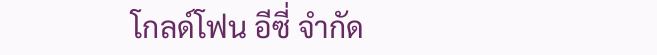โกลด์โฟน อีซี่ จำกัด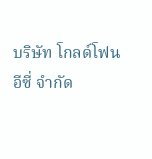บริษัท โกลด์โฟน อีซี่ จำกัด